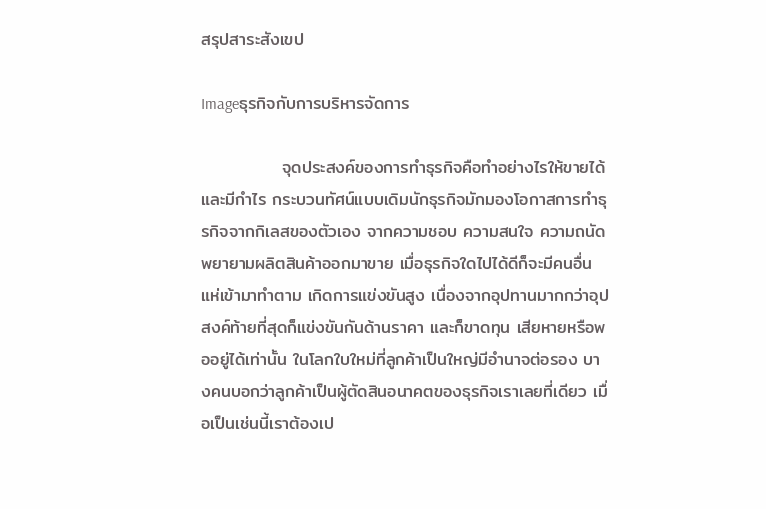สรุปสาระสังเขป

Imageธุรกิจกับการบริหารจัดการ

             จุดประสงค์ของการทำธุรกิจคือทำอย่างไรให้ขายได้และมีกำไร กระบวนทัศน์แบบเดิมนักธุรกิจมักมองโอกาสการทำธุรกิจจากกิเลสของตัวเอง จากความชอบ ความสนใจ ความถนัด พยายามผลิตสินค้าออกมาขาย เมื่อธุรกิจใดไปได้ดีก็จะมีคนอื่นแห่เข้ามาทำตาม เกิดการแข่งขันสูง เนื่องจากอุปทานมากกว่าอุปสงค์ท้ายที่สุดก็แข่งขันกันด้านราคา และก็ขาดทุน เสียหายหรือพออยู่ได้เท่านั้น ในโลกใบใหม่ที่ลูกค้าเป็นใหญ่มีอำนาจต่อรอง บางคนบอกว่าลูกค้าเป็นผู้ตัดสินอนาคตของธุรกิจเราเลยที่เดียว เมื่อเป็นเช่นนี้เราต้องเป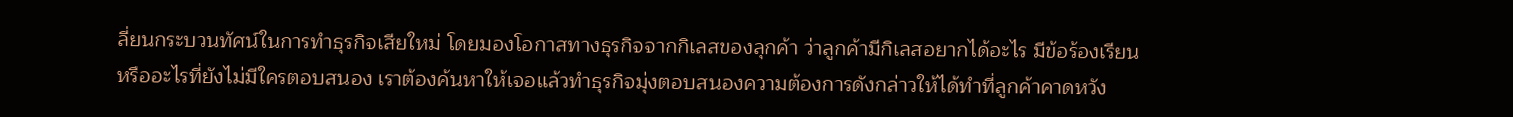ลี่ยนกระบวนทัศน์ในการทำธุรกิจเสียใหม่ โดยมองโอกาสทางธุรกิจจากกิเลสของลุกค้า ว่าลูกค้ามีกิเลสอยากได้อะไร มีข้อร้องเรียนหรืออะไรที่ยังไม่มีใครตอบสนอง เราต้องค้นหาให้เจอแล้วทำธุรกิจมุ่งตอบสนองความต้องการดังกล่าวให้ได้ทำที่ลูกค้าคาดหวัง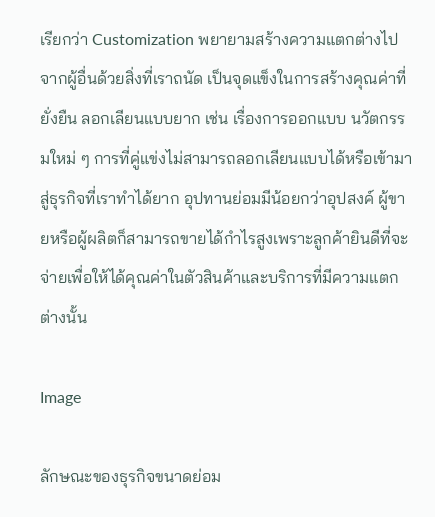เรียกว่า Customization พยายามสร้างความแตกต่างไปจากผู้อื่นด้วยสิ่งที่เราถนัด เป็นจุดแข็งในการสร้างคุณค่าที่ยั่งยืน ลอกเลียนแบบยาก เช่น เรื่องการออกแบบ นวัตกรรมใหม่ ๆ การที่คู่แข่งไม่สามารถลอกเลียนแบบได้หรือเข้ามาสู่ธุรกิจที่เราทำได้ยาก อุปทานย่อมมีน้อยกว่าอุปสงค์ ผู้ขายหรือผู้ผลิตก็สามารถขายได้กำไรสูงเพราะลูกค้ายินดีที่จะจ่ายเพื่อให้ได้คุณค่าในตัวสินค้าและบริการที่มีความแตกต่างนั้น

Image

ลักษณะของธุรกิจขนาดย่อม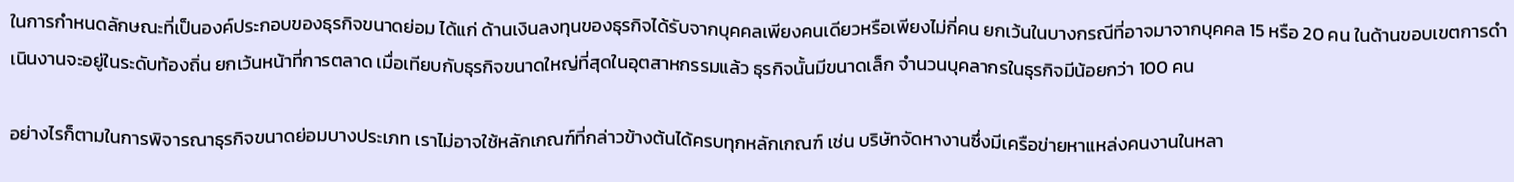ในการกำหนดลักษณะที่เป็นองค์ประกอบของธุรกิจขนาดย่อม ได้แก่ ด้านเงินลงทุนของธุรกิจได้รับจากบุคคลเพียงคนเดียวหรือเพียงไม่กี่คน ยกเว้นในบางกรณีที่อาจมาจากบุคคล 15 หรือ 20 คน ในด้านขอบเขตการดำเนินงานจะอยู่ในระดับท้องถิ่น ยกเว้นหน้าที่การตลาด เมื่อเทียบกับธุรกิจขนาดใหญ่ที่สุดในอุตสาหกรรมแล้ว ธุรกิจนั้นมีขนาดเล็ก จำนวนบุคลากรในธุรกิจมีน้อยกว่า 100 คน

อย่างไรก็ตามในการพิจารณาธุรกิจขนาดย่อมบางประเภท เราไม่อาจใช้หลักเกณฑ์ที่กล่าวข้างต้นได้ครบทุกหลักเกณฑ์ เช่น บริษัทจัดหางานซึ่งมีเครือข่ายหาแหล่งคนงานในหลา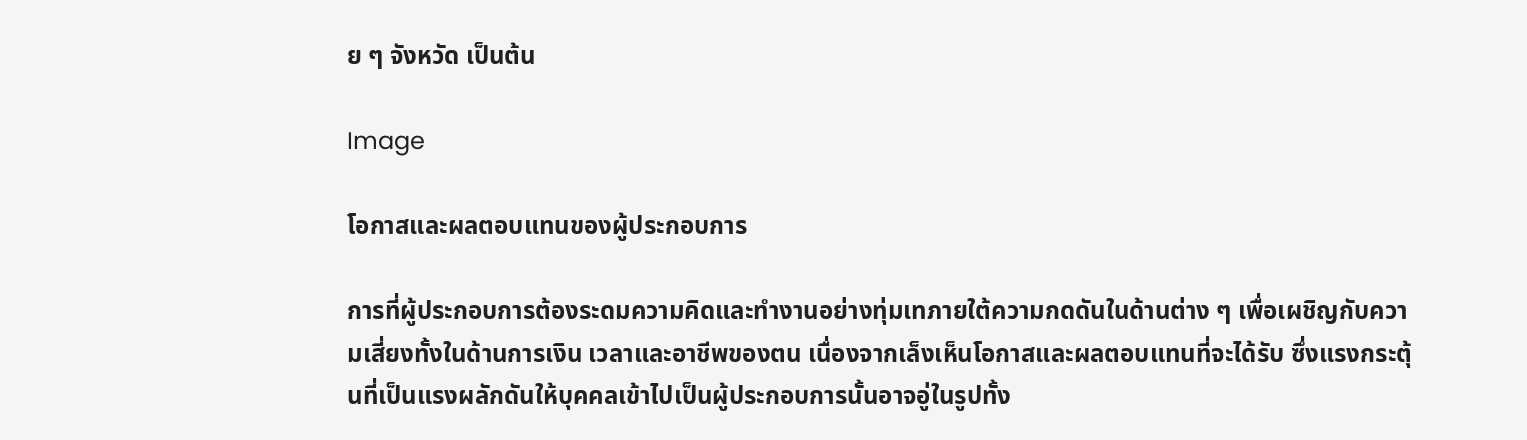ย ๆ จังหวัด เป็นต้น

Image

โอกาสและผลตอบแทนของผู้ประกอบการ

การที่ผู้ประกอบการต้องระดมความคิดและทำงานอย่างทุ่มเทภายใต้ความกดดันในด้านต่าง ๆ เพื่อเผชิญกับความเสี่ยงทั้งในด้านการเงิน เวลาและอาชีพของตน เนื่องจากเล็งเห็นโอกาสและผลตอบแทนที่จะได้รับ ซึ่งแรงกระตุ้นที่เป็นแรงผลักดันให้บุคคลเข้าไปเป็นผู้ประกอบการนั้นอาจอู่ในรูปทั้ง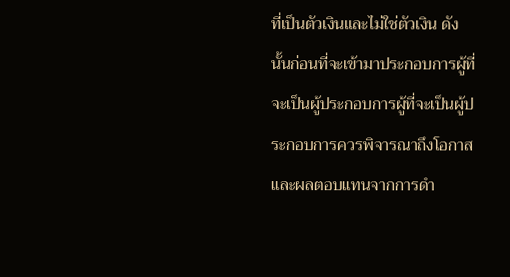ที่เป็นตัวเงินและไม่ใช่ตัวเงิน ดังนั้นก่อนที่จะเข้ามาประกอบการผู้ที่จะเป็นผู้ประกอบการผู้ที่จะเป็นผู้ประกอบการควรพิจารณาถึงโอกาสและผลตอบแทนจากการดำ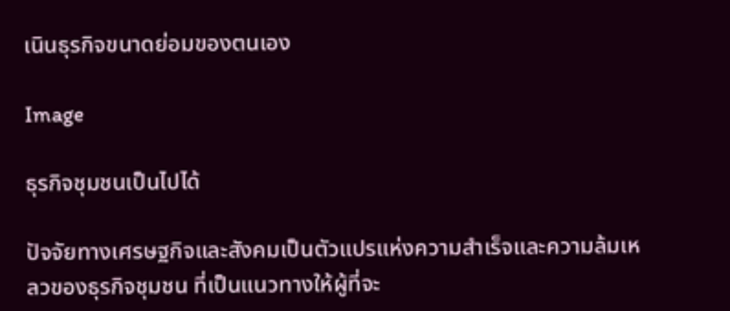เนินธุรกิจขนาดย่อมของตนเอง

Image

ธุรกิจชุมชนเป็นไปได้

ปัจจัยทางเศรษฐกิจและสังคมเป็นตัวแปรแห่งความสำเร็จและความล้มเหลวของธุรกิจชุมชน ที่เป็นแนวทางให้ผู้ที่จะ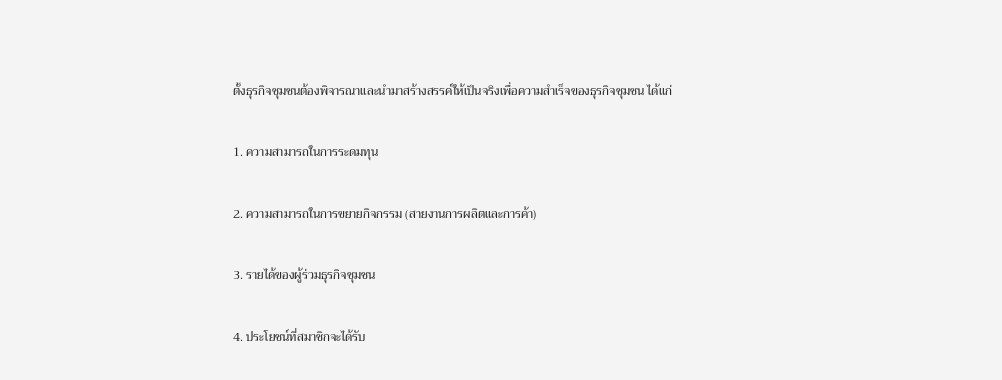ตั้งธุรกิจชุมชนต้องพิจารณาและนำมาสร้างสรรค์ให้เป็นจริงเพื่อความสำเร็จของธุรกิจชุมชน ได้แก่

1. ความสามารถในการระดมทุน

2. ความสามารถในการขยายกิจกรรม (สายงานการผลิตและการค้า)

3. รายได้ของผู้ร่วมธุรกิจชุมชน

4. ประโยชน์ที่สมาชิกจะได้รับ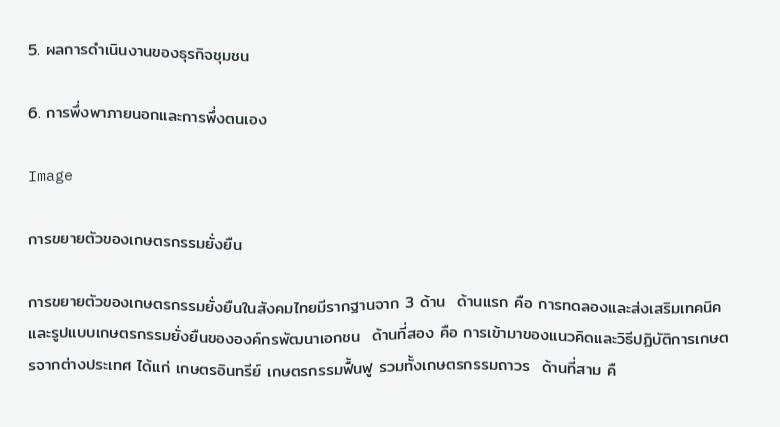5. ผลการดำเนินงานของธุรกิจชุมชน

6. การพึ่งพาภายนอกและการพึ่งตนเอง

Image

การขยายตัวของเกษตรกรรมยั่งยืน

การขยายตัวของเกษตรกรรมยั่งยืนในสังคมไทยมีรากฐานจาก 3 ด้าน  ด้านแรก คือ การทดลองและส่งเสริมเทคนิคและรูปแบบเกษตรกรรมยั่งยืนขององค์กรพัฒนาเอกชน  ด้านที่สอง คือ การเข้ามาของแนวคิดและวิธีปฏิบัติการเกษตรจากต่างประเทศ ได้แก่ เกษตรอินทรีย์ เกษตรกรรมฟื้นฟู รวมทั้งเกษตรกรรมถาวร  ด้านที่สาม คื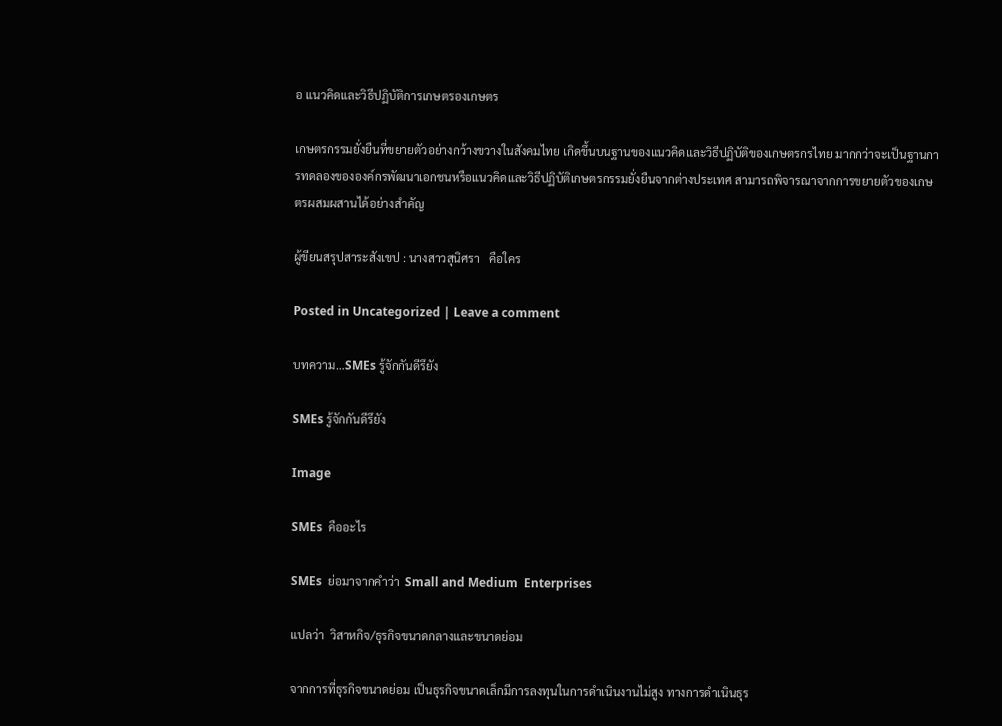อ แนวคิดและวิธีปฏิบัติการเกษตรองเกษตร

เกษตรกรรมยั่งยืนที่ขยายตัวอย่างกว้างขวางในสังคมไทย เกิดขึ้นบนฐานของแนวคิดและวิธีปฏิบัติของเกษตรกรไทย มากกว่าจะเป็นฐานการทดลองขององค์กรพัฒนาเอกชนหรือแนวคิดและวิธีปฏิบัติเกษตรกรรมยั่งยืนจากต่างประเทศ สามารถพิจารณาจากการขยายตัวของเกษตรผสมผสานได้อย่างสำคัญ

ผู้ขียนสรุปสาระสังเขป : นางสาวสุนิศรา   คือใคร

Posted in Uncategorized | Leave a comment

บทความ…SMEs รู้จักกันดีรึยัง

SMEs รู้จักกันดีรึยัง

Image

SMEs  คืออะไร

SMEs  ย่อมาจากคำว่า  Small and Medium  Enterprises

แปลว่า  วิสาหกิจ/ธุรกิจขนาดกลางและขนาดย่อม

จากการที่ธุรกิจขนาดย่อม เป็นธุรกิจขนาดเล็กมีการลงทุนในการดำเนินงานไม่สูง ทางการดำเนินธุร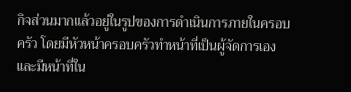กิจส่วนมากแล้วอยู่ในรูปของการดำเนินการภายในครอบครัว โดยมีหัวหน้าครอบครัวทำหน้าที่เป็นผู้จัดการเอง และมีหน้าที่ใน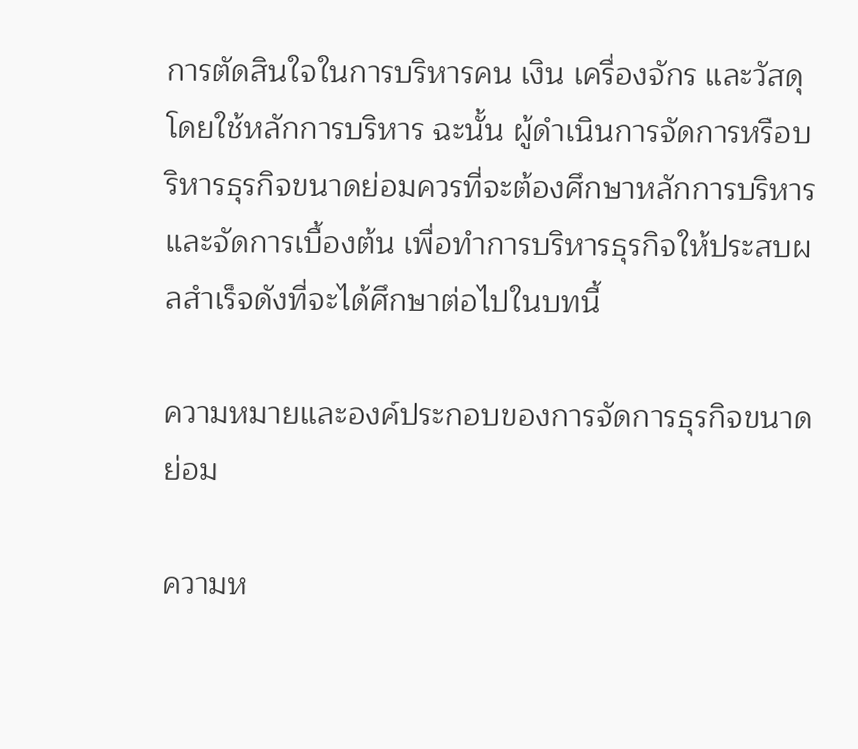การตัดสินใจในการบริหารคน เงิน เครื่องจักร และวัสดุ โดยใช้หลักการบริหาร ฉะนั้น ผู้ดำเนินการจัดการหรือบริหารธุรกิจขนาดย่อมควรที่จะต้องศึกษาหลักการบริหารและจัดการเบื้องต้น เพื่อทำการบริหารธุรกิจให้ประสบผลสำเร็จดังที่จะได้ศึกษาต่อไปในบทนี้

ความหมายและองค์ประกอบของการจัดการธุรกิจขนาดย่อม

ความห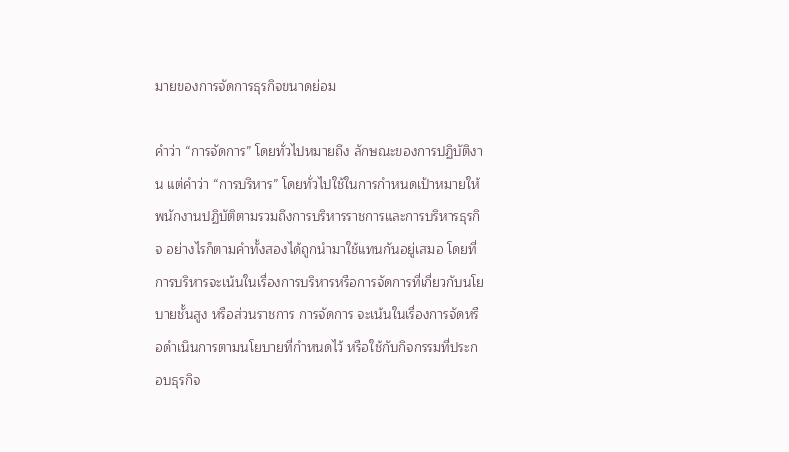มายของการจัดการธุรกิจขนาดย่อม

คำว่า “การจัดการ” โดยทั่วไปหมายถึง ลักษณะของการปฏิบัติงาน แต่คำว่า “การบริหาร” โดยทั่วไปใช้ในการกำหนดเป้าหมายให้พนักงานปฏิบัติตามรวมถึงการบริหารราชการและการบริหารธุรกิจ อย่างไรก็ตามคำทั้งสองได้ถูกนำมาใช้แทนกันอยู่เสมอ โดยที่การบริหารจะเน้นในเรื่องการบริหารหรือการจัดการที่เกี่ยวกับนโยบายชั้นสูง หรือส่วนราชการ การจัดการ จะเน้นในเรื่องการจัดหรือดำเนินการตามนโยบายที่กำหนดไว้ หรือใช้กับกิจกรรมที่ประกอบธุรกิจ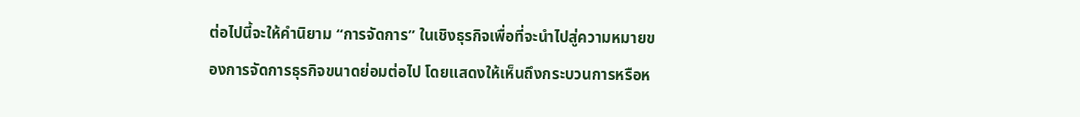ต่อไปนี้จะให้คำนิยาม “การจัดการ” ในเชิงธุรกิจเพื่อที่จะนำไปสู่ความหมายของการจัดการธุรกิจขนาดย่อมต่อไป โดยแสดงให้เห็นถึงกระบวนการหรือห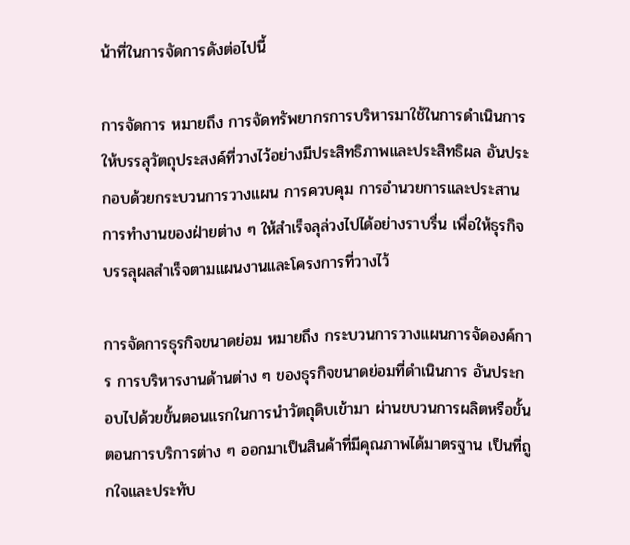น้าที่ในการจัดการดังต่อไปนี้

การจัดการ หมายถึง การจัดทรัพยากรการบริหารมาใช้ในการดำเนินการ ให้บรรลุวัตถุประสงค์ที่วางไว้อย่างมีประสิทธิภาพและประสิทธิผล อันประกอบด้วยกระบวนการวางแผน การควบคุม การอำนวยการและประสานการทำงานของฝ่ายต่าง ๆ ให้สำเร็จลุล่วงไปได้อย่างราบรื่น เพื่อให้ธุรกิจบรรลุผลสำเร็จตามแผนงานและโครงการที่วางไว้

การจัดการธุรกิจขนาดย่อม หมายถึง กระบวนการวางแผนการจัดองค์การ การบริหารงานด้านต่าง ๆ ของธุรกิจขนาดย่อมที่ดำเนินการ อันประกอบไปด้วยขั้นตอนแรกในการนำวัตถุดิบเข้ามา ผ่านขบวนการผลิตหรือขั้นตอนการบริการต่าง ๆ ออกมาเป็นสินค้าที่มีคุณภาพได้มาตรฐาน เป็นที่ถูกใจและประทับ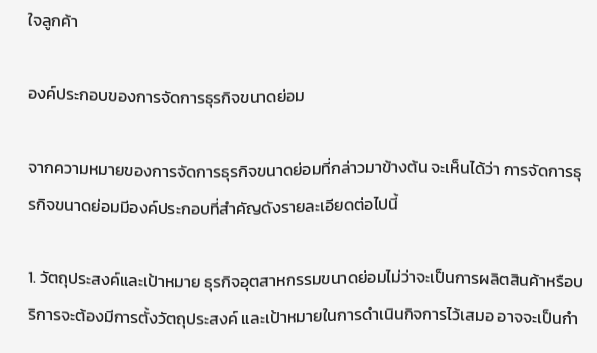ใจลูกค้า

องค์ประกอบของการจัดการธุรกิจขนาดย่อม

จากความหมายของการจัดการธุรกิจขนาดย่อมที่กล่าวมาข้างต้น จะเห็นได้ว่า การจัดการธุรกิจขนาดย่อมมีองค์ประกอบที่สำคัญดังรายละเอียดต่อไปนี้

1. วัตถุประสงค์และเป้าหมาย ธุรกิจอุตสาหกรรมขนาดย่อมไม่ว่าจะเป็นการผลิตสินค้าหรือบริการจะต้องมีการตั้งวัตถุประสงค์ และเป้าหมายในการดำเนินกิจการไว้เสมอ อาจจะเป็นกำ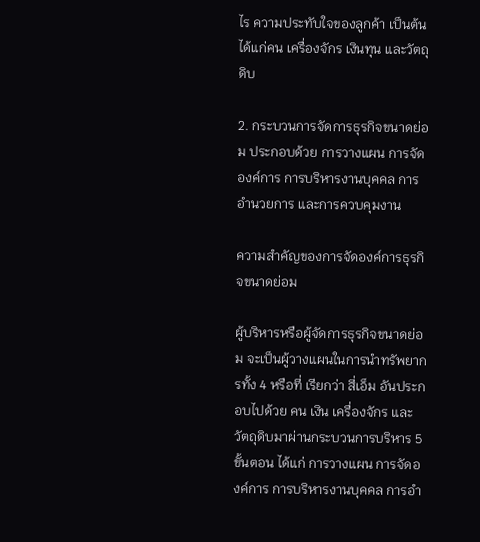ไร ความประทับใจของลูกค้า เป็นต้น ได้แก่คน เครื่องจักร เงินทุน และวัตถุดิบ

2. กระบวนการจัดการธุรกิจขนาดย่อม ประกอบด้วย การวางแผน การจัดองค์การ การบริหารงานบุคคล การอำนวยการ และการควบคุมงาน

ความสำคัญของการจัดองค์การธุรกิจขนาดย่อม

ผู้บริหารหรือผู้จัดการธุรกิจขนาดย่อม จะเป็นผู้วางแผนในการนำทรัพยากรทั้ง 4 หรือที่ เรียกว่า สี่เอ็ม อันประกอบไปด้วย คน เงิน เครื่องจักร และวัตถุดิบมาผ่านกระบวนการบริหาร 5 ขั้นตอน ได้แก่ การวางแผน การจัดองค์การ การบริหารงานบุคคล การอำ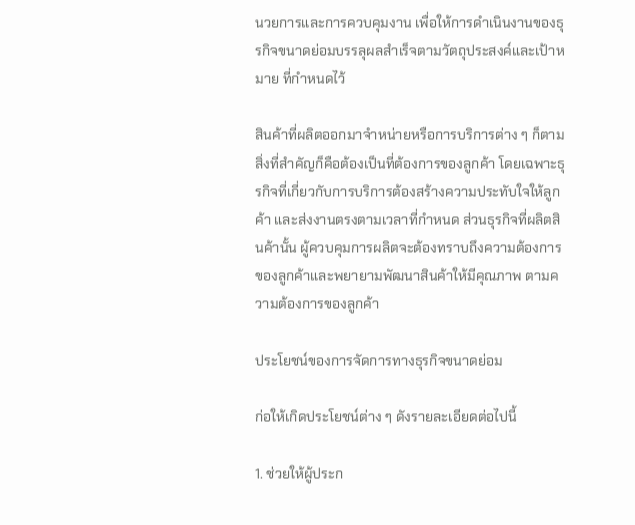นวยการและการควบคุมงาน เพื่อให้การดำเนินงานของธุรกิจขนาดย่อมบรรลุผลสำเร็จตามวัตถุประสงค์และเป้าหมาย ที่กำหนดไว้

สินค้าที่ผลิตออกมาจำหน่ายหรือการบริการต่าง ๆ ก็ตามสิ่งที่สำคัญก็คือต้องเป็นที่ต้องการของลูกค้า โดยเฉพาะธุรกิจที่เกี่ยวกับการบริการต้องสร้างความประทับใจให้ลูกค้า และส่งงานตรงตามเวลาที่กำหนด ส่วนธุรกิจที่ผลิตสินค้านั้น ผู้ควบคุมการผลิตจะต้องทราบถึงความต้องการของลูกค้าและพยายามพัฒนาสินค้าให้มีคุณภาพ ตามความต้องการของลูกค้า

ประโยชน์ของการจัดการทางธุรกิจขนาดย่อม

ก่อให้เกิดประโยชน์ต่าง ๆ ดังรายละเอียดต่อไปนี้

1. ช่วยให้ผู้ประก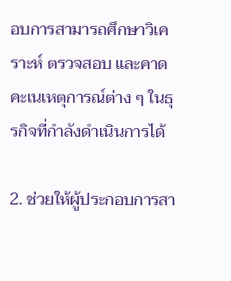อบการสามารถศึกษาวิเคราะห์ ตรวจสอบ และคาดคะเนเหตุการณ์ต่าง ๆ ในธุรกิจที่กำลังดำเนินการได้

2. ช่วยให้ผู้ประกอบการสา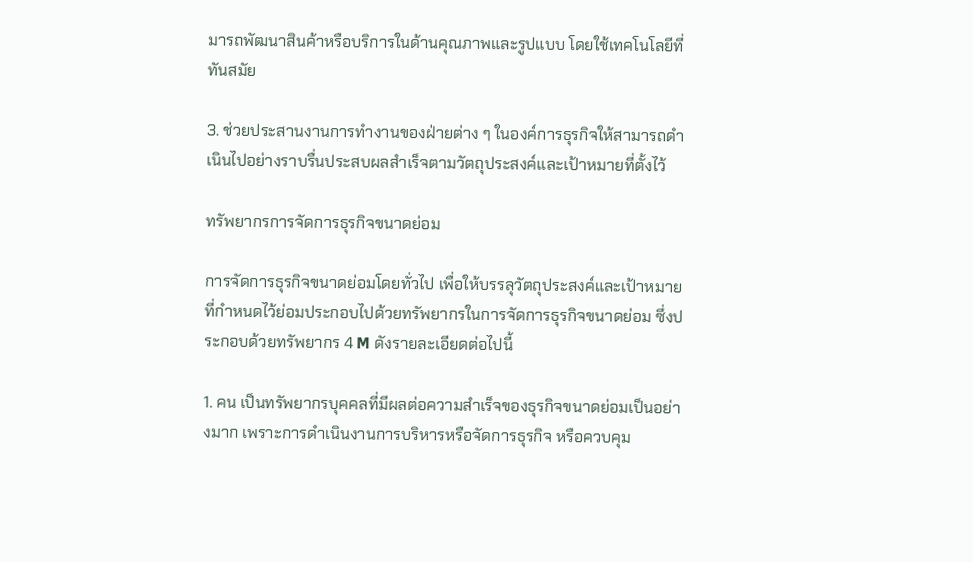มารถพัฒนาสินค้าหรือบริการในด้านคุณภาพและรูปแบบ โดยใช้เทคโนโลยีที่ทันสมัย

3. ช่วยประสานงานการทำงานของฝ่ายต่าง ๆ ในองค์การธุรกิจให้สามารถดำเนินไปอย่างราบรื่นประสบผลสำเร็จตามวัตถุประสงค์และเป้าหมายที่ตั้งไว้

ทรัพยากรการจัดการธุรกิจขนาดย่อม

การจัดการธุรกิจขนาดย่อมโดยทั่วไป เพื่อให้บรรลุวัตถุประสงค์และเป้าหมายที่กำหนดไว้ย่อมประกอบไปด้วยทรัพยากรในการจัดการธุรกิจขนาดย่อม ซึ่งประกอบด้วยทรัพยากร 4 M ดังรายละเอียดต่อไปนี้

1. คน เป็นทรัพยากรบุคคลที่มีผลต่อความสำเร็จของธุรกิจขนาดย่อมเป็นอย่างมาก เพราะการดำเนินงานการบริหารหรือจัดการธุรกิจ หรือควบคุม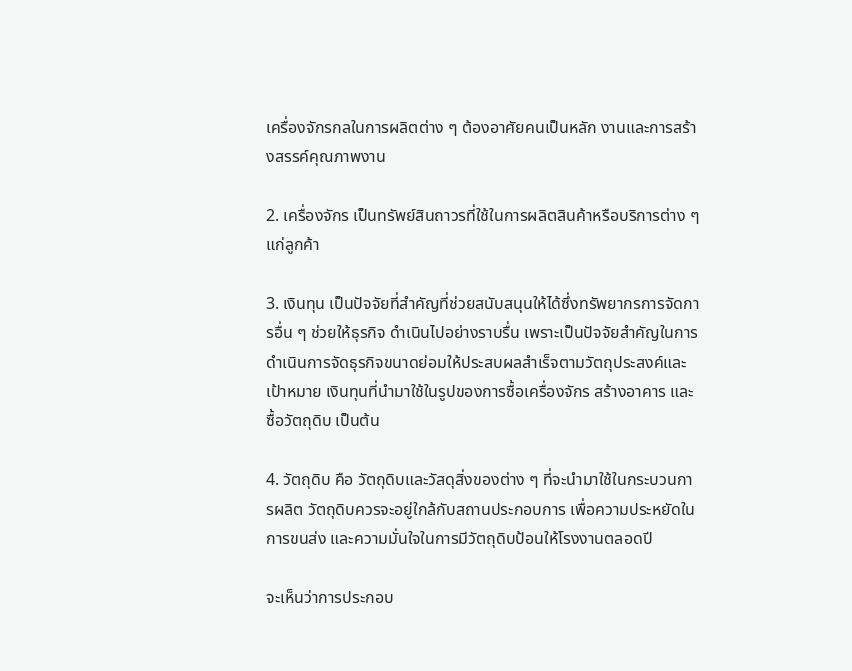เครื่องจักรกลในการผลิตต่าง ๆ ต้องอาศัยคนเป็นหลัก งานและการสร้างสรรค์คุณภาพงาน

2. เครื่องจักร เป็นทรัพย์สินถาวรที่ใช้ในการผลิตสินค้าหรือบริการต่าง ๆ แก่ลูกค้า

3. เงินทุน เป็นปัจจัยที่สำคัญที่ช่วยสนับสนุนให้ได้ซึ่งทรัพยากรการจัดการอื่น ๆ ช่วยให้ธุรกิจ ดำเนินไปอย่างราบรื่น เพราะเป็นปัจจัยสำคัญในการดำเนินการจัดธุรกิจขนาดย่อมให้ประสบผลสำเร็จตามวัตถุประสงค์และเป้าหมาย เงินทุนที่นำมาใช้ในรูปของการซื้อเครื่องจักร สร้างอาคาร และซื้อวัตถุดิบ เป็นต้น

4. วัตถุดิบ คือ วัตถุดิบและวัสดุสิ่งของต่าง ๆ ที่จะนำมาใช้ในกระบวนการผลิต วัตถุดิบควรจะอยู่ใกล้กับสถานประกอบการ เพื่อความประหยัดในการขนส่ง และความมั่นใจในการมีวัตถุดิบป้อนให้โรงงานตลอดปี

จะเห็นว่าการประกอบ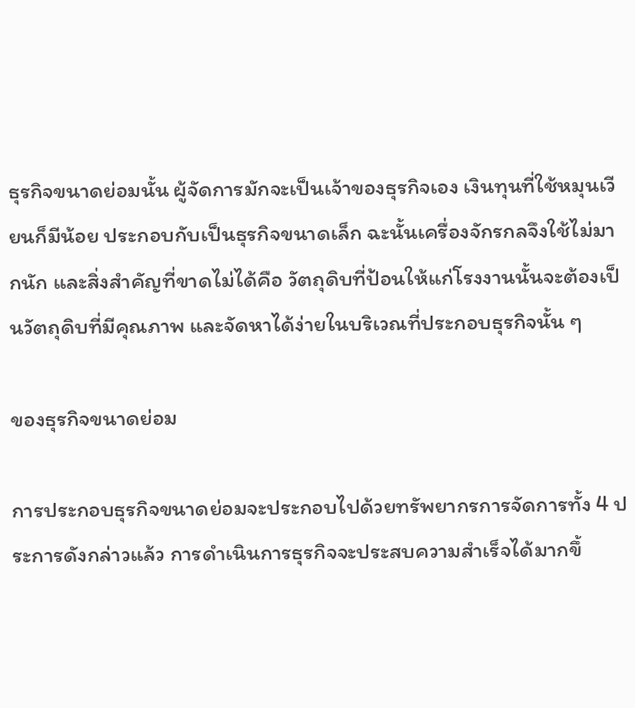ธุรกิจขนาดย่อมนั้น ผู้จัดการมักจะเป็นเจ้าของธุรกิจเอง เงินทุนที่ใช้หมุนเวียนก็มีน้อย ประกอบกับเป็นธุรกิจขนาดเล็ก ฉะนั้นเครื่องจักรกลจึงใช้ไม่มากนัก และสิ่งสำคัญที่ขาดไม่ได้คือ วัตถุดิบที่ป้อนให้แก่โรงงานนั้นจะต้องเป็นวัตถุดิบที่มีคุณภาพ และจัดหาได้ง่ายในบริเวณที่ประกอบธุรกิจนั้น ๆ

ของธุรกิจขนาดย่อม

การประกอบธุรกิจขนาดย่อมจะประกอบไปด้วยทรัพยากรการจัดการทั้ง 4 ประการดังกล่าวแล้ว การดำเนินการธุรกิจจะประสบความสำเร็จได้มากขึ้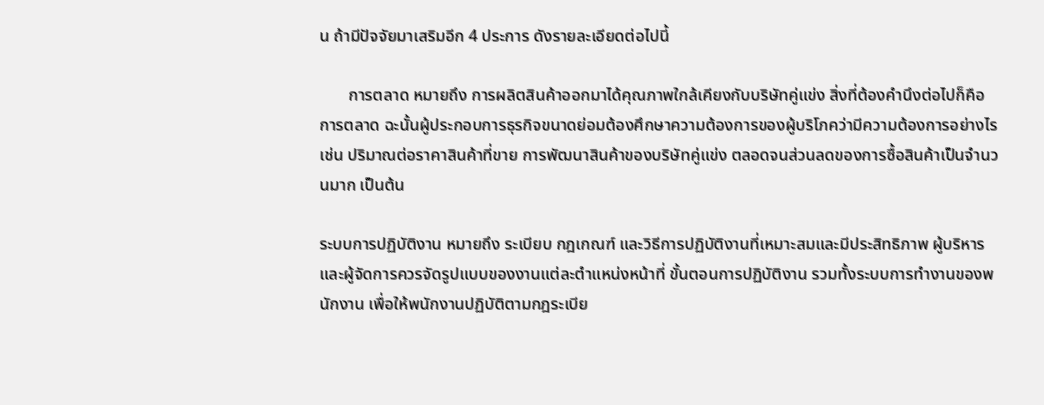น ถ้ามีปัจจัยมาเสริมอีก 4 ประการ ดังรายละเอียดต่อไปนี้

       การตลาด หมายถึง การผลิตสินค้าออกมาได้คุณภาพใกล้เคียงกับบริษัทคู่แข่ง สิ่งที่ต้องคำนึงต่อไปก็คือ การตลาด ฉะนั้นผู้ประกอบการธุรกิจขนาดย่อมต้องศึกษาความต้องการของผู้บริโภคว่ามีความต้องการอย่างไร เช่น ปริมาณต่อราคาสินค้าที่ขาย การพัฒนาสินค้าของบริษัทคู่แข่ง ตลอดจนส่วนลดของการซื้อสินค้าเป็นจำนวนมาก เป็นต้น

ระบบการปฏิบัติงาน หมายถึง ระเบียบ กฎเกณฑ์ และวิธีการปฏิบัติงานที่เหมาะสมและมีประสิทธิภาพ ผู้บริหารและผู้จัดการควรจัดรูปแบบของงานแต่ละตำแหน่งหน้าที่ ขั้นตอนการปฏิบัติงาน รวมทั้งระบบการทำงานของพนักงาน เพื่อให้พนักงานปฏิบัติตามกฎระเบีย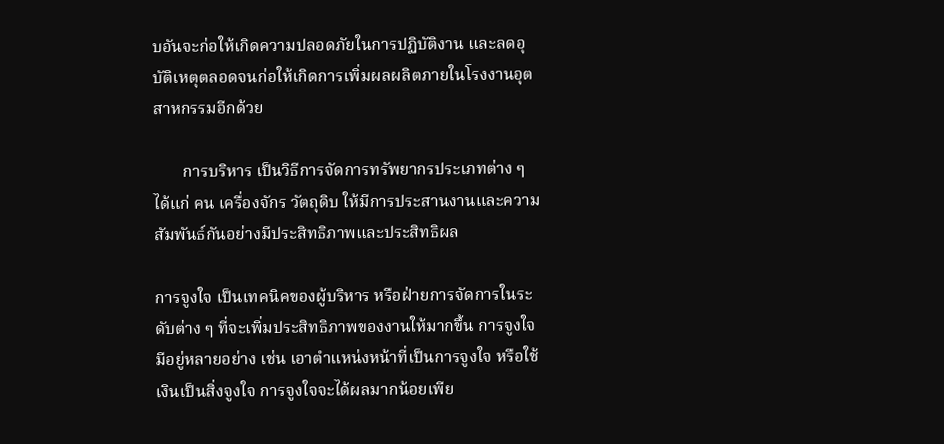บอันจะก่อให้เกิดความปลอดภัยในการปฏิบัติงาน และลดอุบัติเหตุตลอดจนก่อให้เกิดการเพิ่มผลผลิตภายในโรงงานอุตสาหกรรมอีกด้วย

       การบริหาร เป็นวิธีการจัดการทรัพยากรประเภทต่าง ๆ ได้แก่ คน เครื่องจักร วัตถุดิบ ให้มีการประสานงานและความสัมพันธ์กันอย่างมีประสิทธิภาพและประสิทธิผล

การจูงใจ เป็นเทคนิคของผู้บริหาร หรือฝ่ายการจัดการในระดับต่าง ๆ ที่จะเพิ่มประสิทธิภาพของงานให้มากขึ้น การจูงใจมีอยู่หลายอย่าง เช่น เอาตำแหน่งหน้าที่เป็นการจูงใจ หรือใช้เงินเป็นสิ่งจูงใจ การจูงใจจะได้ผลมากน้อยเพีย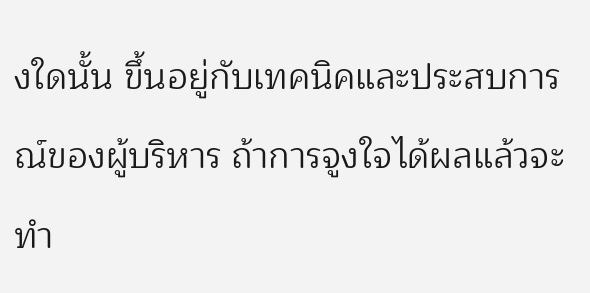งใดนั้น ขึ้นอยู่กับเทคนิคและประสบการณ์ของผู้บริหาร ถ้าการจูงใจได้ผลแล้วจะทำ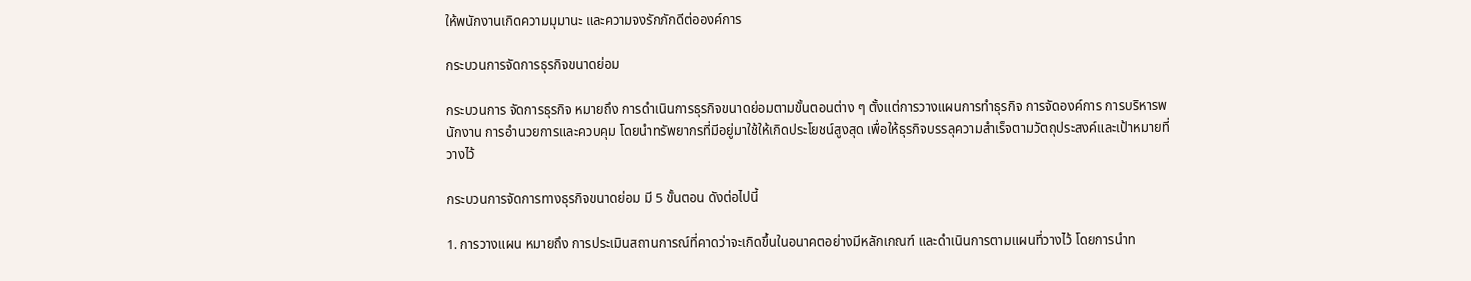ให้พนักงานเกิดความมุมานะ และความจงรักภักดีต่อองค์การ

กระบวนการจัดการธุรกิจขนาดย่อม

กระบวนการ จัดการธุรกิจ หมายถึง การดำเนินการธุรกิจขนาดย่อมตามขั้นตอนต่าง ๆ ตั้งแต่การวางแผนการทำธุรกิจ การจัดองค์การ การบริหารพนักงาน การอำนวยการและควบคุม โดยนำทรัพยากรที่มีอยู่มาใช้ให้เกิดประโยชน์สูงสุด เพื่อให้ธุรกิจบรรลุความสำเร็จตามวัตถุประสงค์และเป้าหมายที่วางไว้

กระบวนการจัดการทางธุรกิจขนาดย่อม มี 5 ขั้นตอน ดังต่อไปนี้

1. การวางแผน หมายถึง การประเมินสถานการณ์ที่คาดว่าจะเกิดขึ้นในอนาคตอย่างมีหลักเกณฑ์ และดำเนินการตามแผนที่วางไว้ โดยการนำท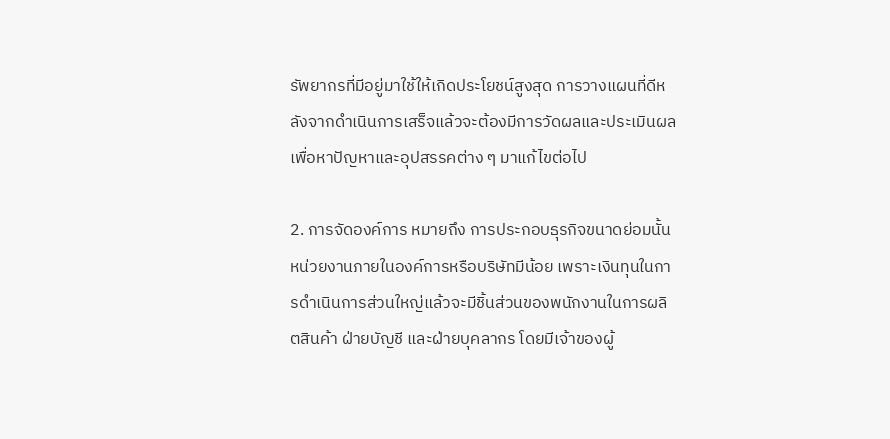รัพยากรที่มีอยู่มาใช้ให้เกิดประโยชน์สูงสุด การวางแผนที่ดีหลังจากดำเนินการเสร็จแล้วจะต้องมีการวัดผลและประเมินผล เพื่อหาปัญหาและอุปสรรคต่าง ๆ มาแก้ไขต่อไป

2. การจัดองค์การ หมายถึง การประกอบธุรกิจขนาดย่อมนั้น หน่วยงานภายในองค์การหรือบริษัทมีน้อย เพราะเงินทุนในการดำเนินการส่วนใหญ่แล้วจะมีชิ้นส่วนของพนักงานในการผลิตสินค้า ฝ่ายบัญชี และฝ่ายบุคลากร โดยมีเจ้าของผู้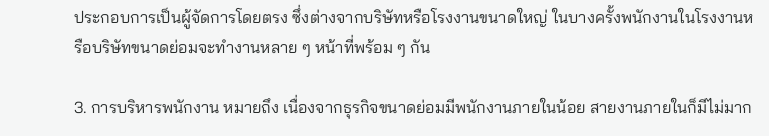ประกอบการเป็นผู้จัดการโดยตรง ซึ่งต่างจากบริษัทหรือโรงงานขนาดใหญ่ ในบางครั้งพนักงานในโรงงานหรือบริษัทขนาดย่อมจะทำงานหลาย ๆ หน้าที่พร้อม ๆ กัน

3. การบริหารพนักงาน หมายถึง เนื่องจากธุรกิจขนาดย่อมมีพนักงานภายในน้อย สายงานภายในก็มีไม่มาก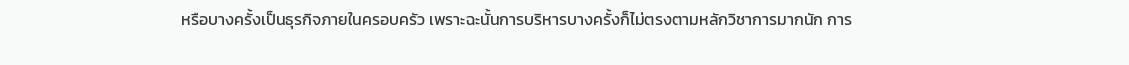หรือบางครั้งเป็นธุรกิจภายในครอบครัว เพราะฉะนั้นการบริหารบางครั้งก็ไม่ตรงตามหลักวิชาการมากนัก การ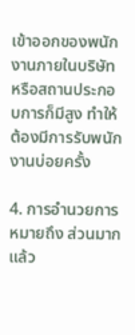เข้าออกของพนักงานภายในบริษัทหรือสถานประกอบการก็มีสูง ทำให้ต้องมีการรับพนักงานบ่อยครั้ง

4. การอำนวยการ หมายถึง ส่วนมากแล้ว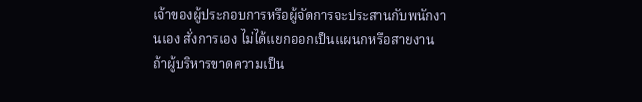เจ้าของผู้ประกอบการหรือผู้จัดการจะประสานกับพนักงานเอง สั่งการเอง ไม่ได้แยกออกเป็นแผนกหรือสายงาน ถ้าผู้บริหารขาดความเป็น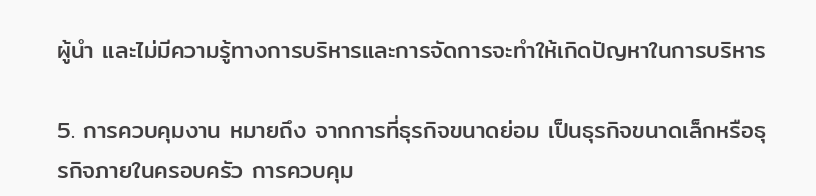ผู้นำ และไม่มีความรู้ทางการบริหารและการจัดการจะทำให้เกิดปัญหาในการบริหาร

5. การควบคุมงาน หมายถึง จากการที่ธุรกิจขนาดย่อม เป็นธุรกิจขนาดเล็กหรือธุรกิจภายในครอบครัว การควบคุม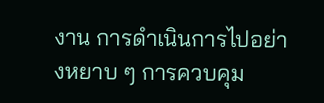งาน การดำเนินการไปอย่างหยาบ ๆ การควบคุม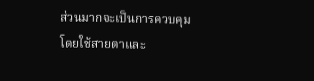ส่วนมากจะเป็นการควบคุมโดยใช้สายตาและ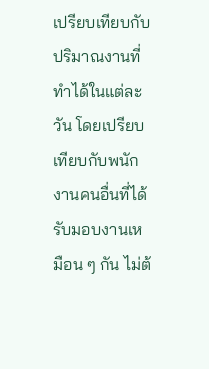เปรียบเทียบกับปริมาณงานที่ทำได้ในแต่ละวัน โดยเปรียบเทียบกับพนักงานคนอื่นที่ได้รับมอบงานเหมือน ๆ กัน ไม่ต้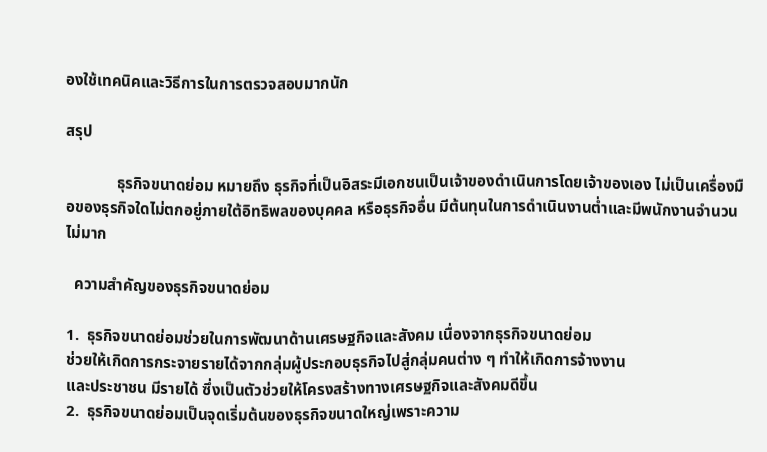องใช้เทคนิคและวิธีการในการตรวจสอบมากนัก

สรุป

             ธุรกิจขนาดย่อม หมายถึง ธุรกิจที่เป็นอิสระมีเอกชนเป็นเจ้าของดำเนินการโดยเจ้าของเอง ไม่เป็นเครื่องมือของธุรกิจใดไม่ตกอยู่ภายใต้อิทธิพลของบุคคล หรือธุรกิจอื่น มีต้นทุนในการดำเนินงานต่ำและมีพนักงานจำนวนไม่มาก

  ความสำคัญของธุรกิจขนาดย่อม

1.  ธุรกิจขนาดย่อมช่วยในการพัฒนาด้านเศรษฐกิจและสังคม เนื่องจากธุรกิจขนาดย่อม
ช่วยให้เกิดการกระจายรายได้จากกลุ่มผู้ประกอบธุรกิจไปสู่กลุ่มคนต่าง ๆ ทำให้เกิดการจ้างงาน
และประชาชน มีรายได้ ซึ่งเป็นตัวช่วยให้โครงสร้างทางเศรษฐกิจและสังคมดีขึ้น
2.  ธุรกิจขนาดย่อมเป็นจุดเริ่มต้นของธุรกิจขนาดใหญ่เพราะความ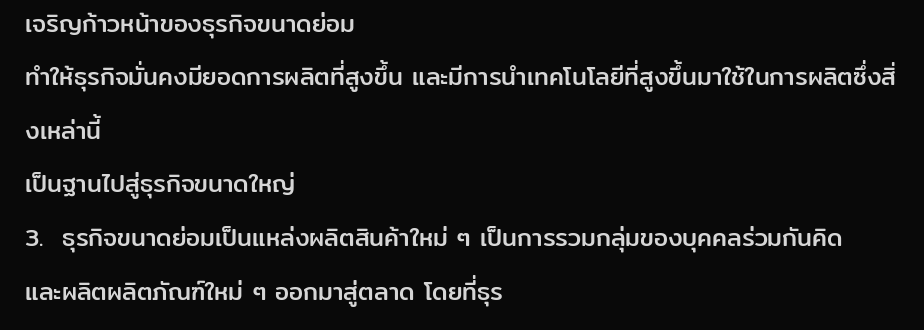เจริญก้าวหน้าของธุรกิจขนาดย่อม
ทำให้ธุรกิจมั่นคงมียอดการผลิตที่สูงขึ้น และมีการนำเทคโนโลยีที่สูงขึ้นมาใช้ในการผลิตซึ่งสิ่งเหล่านี้
เป็นฐานไปสู่ธุรกิจขนาดใหญ่
3.  ธุรกิจขนาดย่อมเป็นแหล่งผลิตสินค้าใหม่ ๆ เป็นการรวมกลุ่มของบุคคลร่วมกันคิด
และผลิตผลิตภัณฑ์ใหม่ ๆ ออกมาสู่ตลาด โดยที่ธุร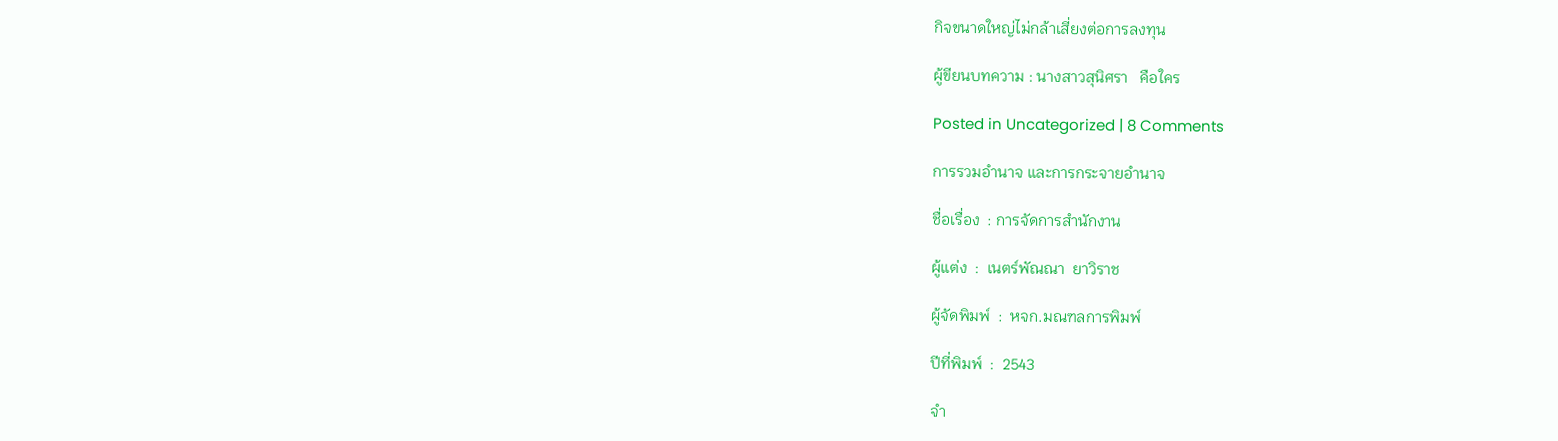กิจขนาดใหญ่ไม่กล้าเสี่ยงต่อการลงทุน

ผู้ขียนบทความ : นางสาวสุนิศรา   คือใคร

Posted in Uncategorized | 8 Comments

การรวมอำนาจ และการกระจายอำนาจ

ชื่อเรื่อง  : การจัดการสำนักงาน

ผู้แต่ง  :  เนตร์พัณณา  ยาวิราช

ผู้จัดพิมพ์  :  หจก.มณฑลการพิมพ์

ปีที่พิมพ์  :  2543

จำ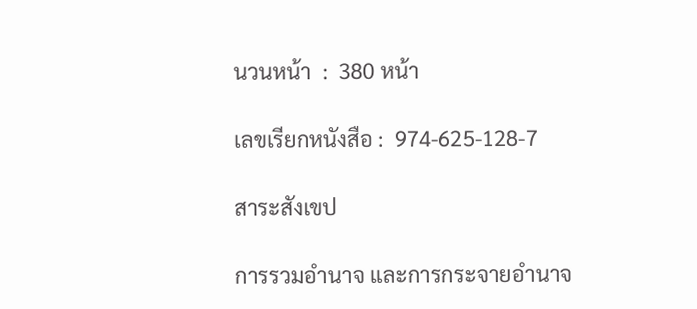นวนหน้า  :  380 หน้า

เลขเรียกหนังสือ :  974-625-128-7

สาระสังเขป

การรวมอำนาจ และการกระจายอำนาจ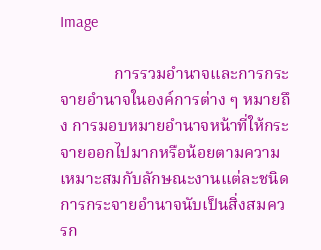Image

             การรวมอำนาจและการกระจายอำนาจในองค์การต่าง ๆ หมายถึง การมอบหมายอำนาจหน้าที่ให้กระจายออกไปมากหรือน้อยตามความเหมาะสมกับลักษณะงานแต่ละชนิด การกระจายอำนาจนับเป็นสิ่งสมควรก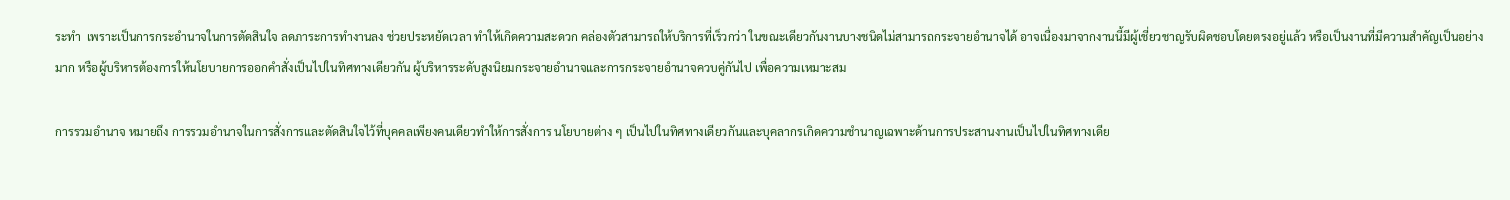ระทำ  เพราะเป็นการกระอำนาจในการตัดสินใจ ลดภาระการทำงานลง ช่วยประหยัดเวลา ทำให้เกิดความสะดวก คล่องตัวสามารถให้บริการที่เร็วกว่า ในขณะเดียวกันงานบางชนิดไม่สามารถกระจายอำนาจได้ อาจเนื่องมาจากงานนี้มีผู้เชี่ยวชาญรับผิดชอบโดยตรงอยู่แล้ว หรือเป็นงานที่มีความสำคัญเป็นอย่างมาก หรือผู้บริหารต้องการให้นโยบายการออกคำสั่งเป็นไปในทิศทางเดียวกัน ผู้บริหารระดับสูงนิยมกระจายอำนาจและการกระจายอำนาจควบคู่กันไป เพื่อความเหมาะสม

การรวมอำนาจ หมายถึง การรวมอำนาจในการสั่งการและตัดสินใจไว้ที่บุคคลเพียงคนเดียวทำให้การสั่งการ นโยบายต่าง ๆ เป็นไปในทิศทางเดียวกันและบุคลากรเกิดความชำนาญเฉพาะด้านการประสานงานเป็นไปในทิศทางเดีย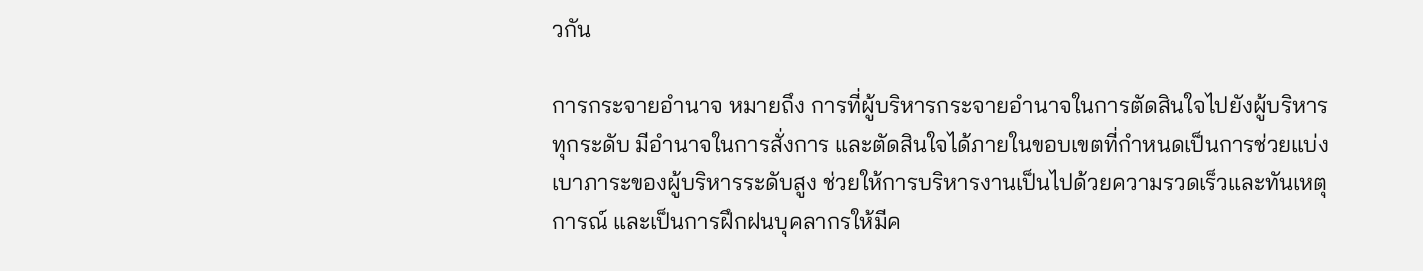วกัน

การกระจายอำนาจ หมายถึง การที่ผู้บริหารกระจายอำนาจในการตัดสินใจไปยังผู้บริหารทุกระดับ มีอำนาจในการสั่งการ และตัดสินใจได้ภายในขอบเขตที่กำหนดเป็นการช่วยแบ่งเบาภาระของผู้บริหารระดับสูง ช่วยให้การบริหารงานเป็นไปด้วยความรวดเร็วและทันเหตุการณ์ และเป็นการฝึกฝนบุคลากรให้มีค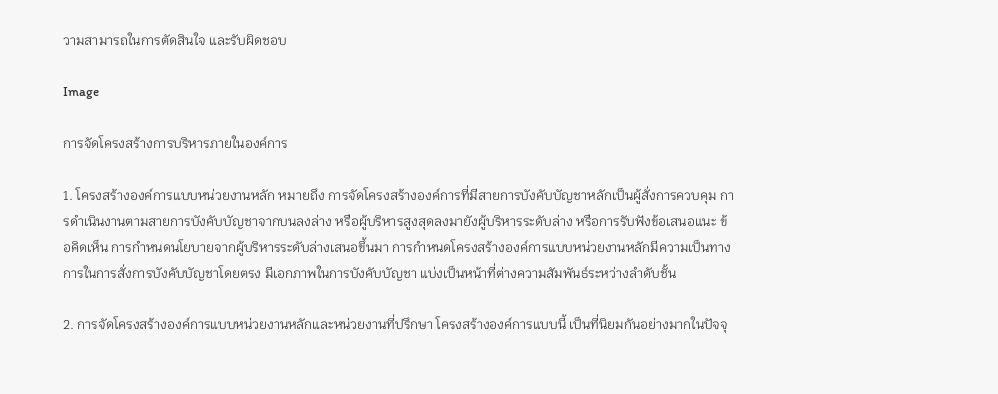วามสามารถในการตัดสินใจ และรับผิดชอบ

Image

การจัดโครงสร้างการบริหารภายในองค์การ

1. โครงสร้างองค์การแบบหน่วยงานหลัก หมายถึง การจัดโครงสร้างองค์การที่มีสายการบังคับบัญชาหลักเป็นผู้สั่งการควบคุม การดำเนินงานตามสายการบังคับบัญชาจากบนลงล่าง หรือผู้บริหารสูงสุดลงมายังผู้บริหารระดับล่าง หรือการรับฟังข้อเสนอแนะ ข้อคิดเห็น การกำหนดนโยบายจากผู้บริหารระดับล่างเสนอขึ้นมา การกำหนดโครงสร้างองค์การแบบหน่วยงานหลักมีความเป็นทางการในการสั่งการบังคับบัญชาโดยตรง มีเอกภาพในการบังคับบัญชา แบ่งเป็นหน้าที่ต่างความสัมพันธ์ระหว่างลำดับชั้น

2. การจัดโครงสร้างองค์การแบบหน่วยงานหลักและหน่วยงานที่ปรึกษา โครงสร้างองค์การแบบนี้ เป็นที่นิยมกันอย่างมากในปัจจุ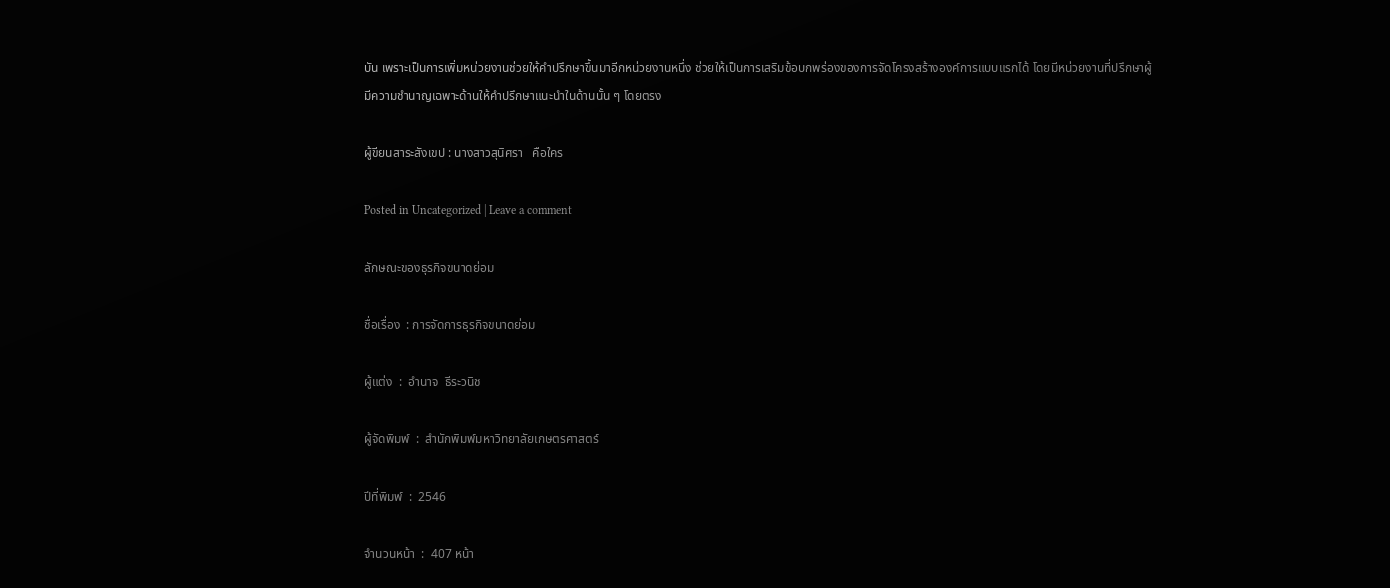บัน เพราะเป็นการเพิ่มหน่วยงานช่วยให้คำปรึกษาขึ้นมาอีกหน่วยงานหนึ่ง ช่วยให้เป็นการเสริมข้อบกพร่องของการจัดโครงสร้างองค์การแบบแรกได้ โดยมีหน่วยงานที่ปรึกษาผู้มีความชำนาญเฉพาะด้านให้คำปรึกษาแนะนำในด้านนั้น ๆ โดยตรง

ผู้ขียนสาระสังเขป : นางสาวสุนิศรา   คือใคร

Posted in Uncategorized | Leave a comment

ลักษณะของธุรกิจขนาดย่อม

ชื่อเรื่อง  : การจัดการธุรกิจขนาดย่อม

ผู้แต่ง  :  อำนาจ  ธีระวนิช

ผู้จัดพิมพ์  :  สำนักพิมพ์มหาวิทยาลัยเกษตรศาสตร์

ปีที่พิมพ์  :  2546

จำนวนหน้า  :  407 หน้า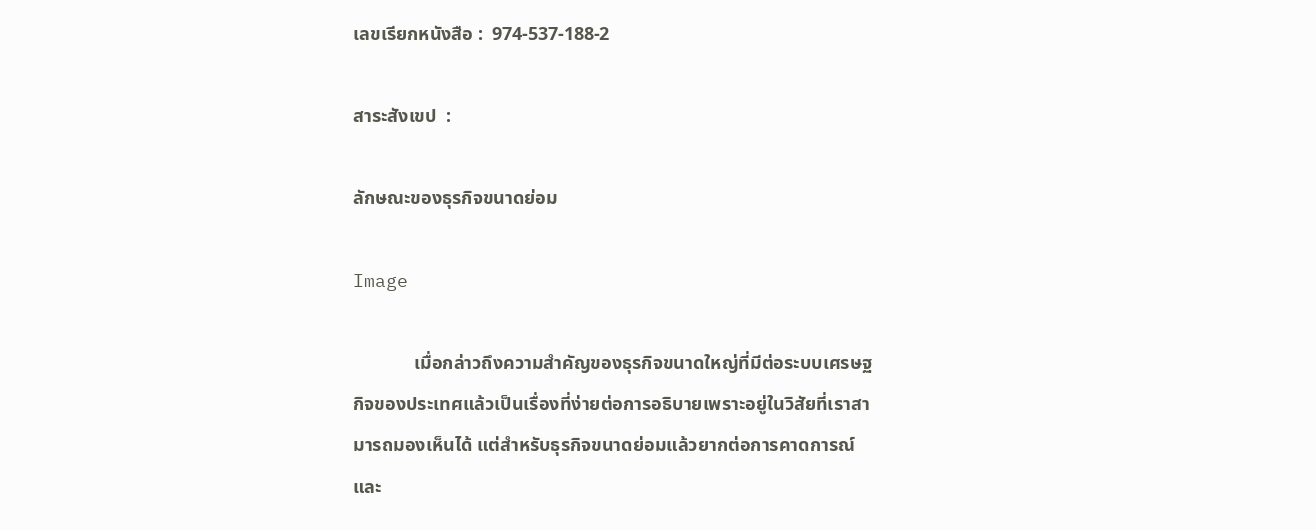เลขเรียกหนังสือ :  974-537-188-2

สาระสังเขป  :

ลักษณะของธุรกิจขนาดย่อม

Image

             เมื่อกล่าวถึงความสำคัญของธุรกิจขนาดใหญ่ที่มีต่อระบบเศรษฐกิจของประเทศแล้วเป็นเรื่องที่ง่ายต่อการอธิบายเพราะอยู่ในวิสัยที่เราสามารถมองเห็นได้ แต่สำหรับธุรกิจขนาดย่อมแล้วยากต่อการคาดการณ์และ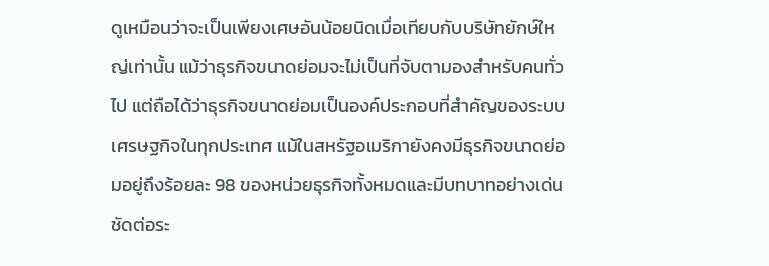ดูเหมือนว่าจะเป็นเพียงเศษอันน้อยนิดเมื่อเทียบกับบริษัทยักษ์ใหญ่เท่านั้น แม้ว่าธุรกิจขนาดย่อมจะไม่เป็นที่จับตามองสำหรับคนทั่วไป แต่ถือได้ว่าธุรกิจขนาดย่อมเป็นองค์ประกอบที่สำคัญของระบบเศรษฐกิจในทุกประเทศ แม้ในสหรัฐอเมริกายังคงมีธุรกิจขนาดย่อมอยู่ถึงร้อยละ 98 ของหน่วยธุรกิจทั้งหมดและมีบทบาทอย่างเด่นชัดต่อระ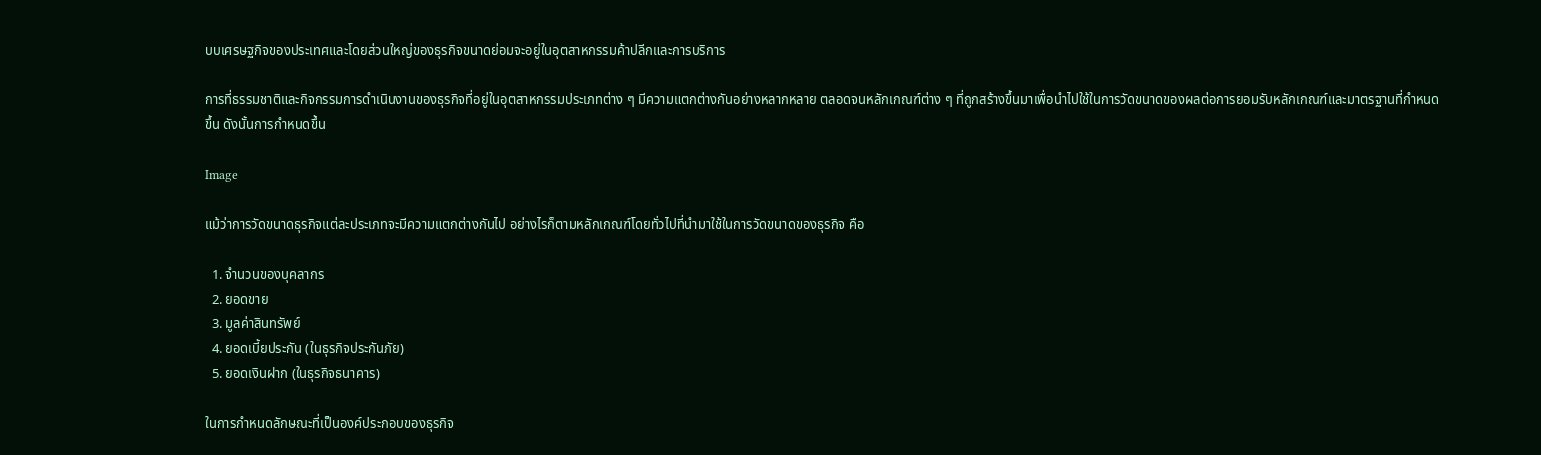บบเศรษฐกิจของประเทศและโดยส่วนใหญ่ของธุรกิจขนาดย่อมจะอยู่ในอุตสาหกรรมค้าปลีกและการบริการ

การที่ธรรมชาติและกิจกรรมการดำเนินงานของธุรกิจที่อยู่ในอุตสาหกรรมประเภทต่าง ๆ มีความแตกต่างกันอย่างหลากหลาย ตลอดจนหลักเกณฑ์ต่าง ๆ ที่ถูกสร้างขึ้นมาเพื่อนำไปใช้ในการวัดขนาดของผลต่อการยอมรับหลักเกณฑ์และมาตรฐานที่กำหนดขึ้น ดังนั้นการกำหนดขึ้น

Image

แม้ว่าการวัดขนาดธุรกิจแต่ละประเภทจะมีความแตกต่างกันไป อย่างไรก็ตามหลักเกณฑ์โดยทั่วไปที่นำมาใช้ในการวัดขนาดของธุรกิจ คือ

  1. จำนวนของบุคลากร
  2. ยอดขาย
  3. มูลค่าสินทรัพย์
  4. ยอดเบี้ยประกัน (ในธุรกิจประกันภัย)
  5. ยอดเงินฝาก (ในธุรกิจธนาคาร)

ในการกำหนดลักษณะที่เป็นองค์ประกอบของธุรกิจ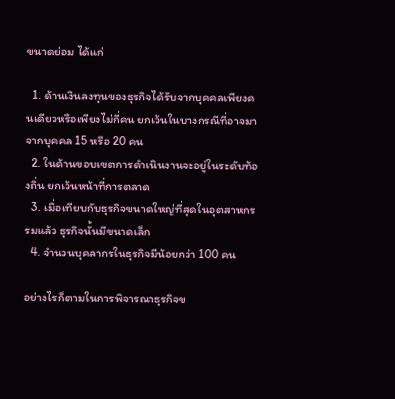ขนาดย่อม ได้แก่

  1. ด้านเงินลงทุนของธุรกิจได้รับจากบุคคลเพียงคนเดียวหรือเพียงไม่กี่คน ยกเว้นในบางกรณีที่อาจมาจากบุคคล 15 หรือ 20 คน
  2. ในด้านขอบเขตการดำเนินงานจะอยู่ในระดับท้องถิ่น ยกเว้นหน้าที่การตลาด
  3. เมื่อเทียบกับธุรกิจขนาดใหญ่ที่สุดในอุตสาหกรรมแล้ว ธุรกิจนั้นมีขนาดเล็ก
  4. จำนวนบุคลากรในธุรกิจมีน้อยกว่า 100 คน

อย่างไรก็ตามในการพิจารณาธุรกิจข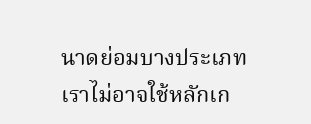นาดย่อมบางประเภท เราไม่อาจใช้หลักเก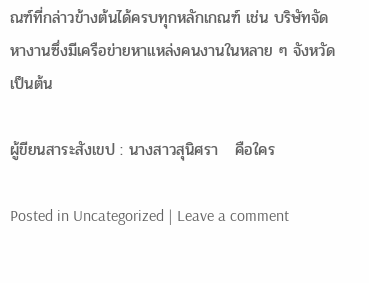ณฑ์ที่กล่าวข้างต้นได้ครบทุกหลักเกณฑ์ เช่น บริษัทจัดหางานซึ่งมีเครือข่ายหาแหล่งคนงานในหลาย ๆ จังหวัด เป็นต้น

ผู้ขียนสาระสังเขป : นางสาวสุนิศรา   คือใคร

Posted in Uncategorized | Leave a comment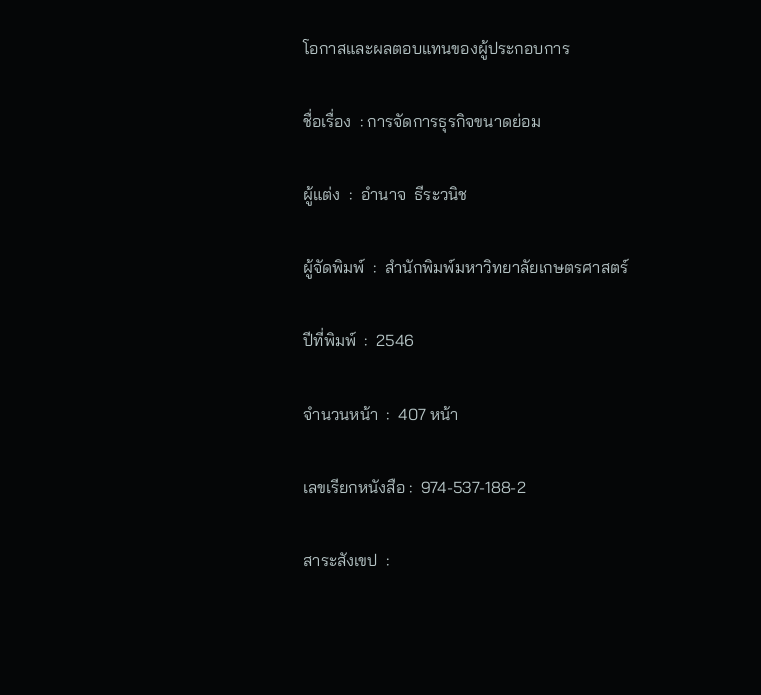โอกาสและผลตอบแทนของผู้ประกอบการ

ชื่อเรื่อง  : การจัดการธุรกิจขนาดย่อม

ผู้แต่ง  :  อำนาจ  ธีระวนิช

ผู้จัดพิมพ์  :  สำนักพิมพ์มหาวิทยาลัยเกษตรศาสตร์

ปีที่พิมพ์  :  2546

จำนวนหน้า  :  407 หน้า

เลขเรียกหนังสือ :  974-537-188-2

สาระสังเขป  :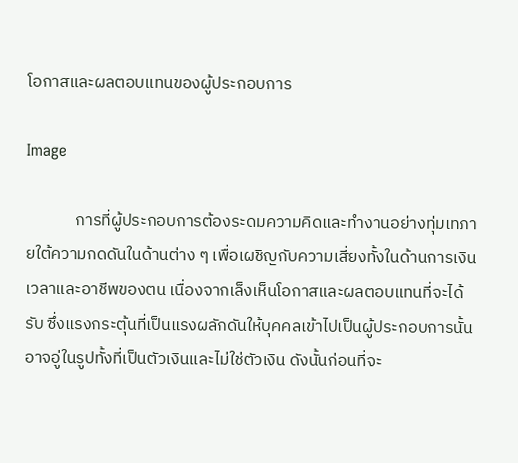โอกาสและผลตอบแทนของผู้ประกอบการ

Image

             การที่ผู้ประกอบการต้องระดมความคิดและทำงานอย่างทุ่มเทภายใต้ความกดดันในด้านต่าง ๆ เพื่อเผชิญกับความเสี่ยงทั้งในด้านการเงิน เวลาและอาชีพของตน เนื่องจากเล็งเห็นโอกาสและผลตอบแทนที่จะได้รับ ซึ่งแรงกระตุ้นที่เป็นแรงผลักดันให้บุคคลเข้าไปเป็นผู้ประกอบการนั้นอาจอู่ในรูปทั้งที่เป็นตัวเงินและไม่ใช่ตัวเงิน ดังนั้นก่อนที่จะ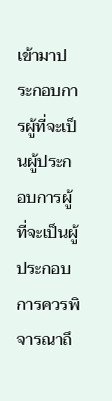เข้ามาประกอบการผู้ที่จะเป็นผู้ประกอบการผู้ที่จะเป็นผู้ประกอบการควรพิจารณาถึ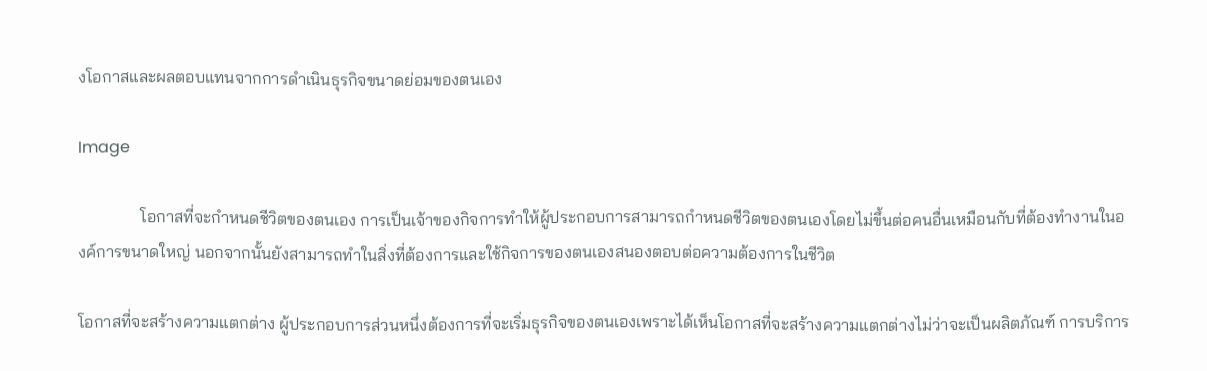งโอกาสและผลตอบแทนจากการดำเนินธุรกิจขนาดย่อมของตนเอง

Image

               โอกาสที่จะกำหนดชีวิตของตนเอง การเป็นเจ้าของกิจการทำให้ผู้ประกอบการสามารถกำหนดชีวิตของตนเองโดยไม่ขึ้นต่อคนอื่นเหมือนกับที่ต้องทำงานในองค์การขนาดใหญ่ นอกจากนั้นยังสามารถทำในสิ่งที่ต้องการและใช้กิจการของตนเองสนองตอบต่อความต้องการในชีวิต

โอกาสที่จะสร้างความแตกต่าง ผู้ประกอบการส่วนหนึ่งต้องการที่จะเริ่มธุรกิจของตนเองเพราะได้เห็นโอกาสที่จะสร้างความแตกต่างไม่ว่าจะเป็นผลิตภัณฑ์ การบริการ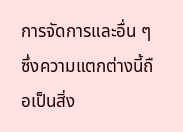การจัดการและอื่น ๆ  ซึ่งความแตกต่างนี้ถือเป็นสิ่ง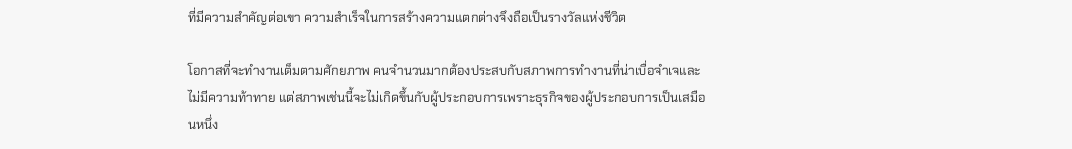ที่มีความสำคัญต่อเขา ความสำเร็จในการสร้างความแตกต่างจึงถือเป็นรางวัลแห่งชีวิต

โอกาสที่จะทำงานเต็มตามศักยภาพ คนจำนวนมากต้องประสบกับสภาพการทำงานที่น่าเบื่อจำเจและไม่มีความท้าทาย แต่สภาพเช่นนี้จะไม่เกิดขึ้นกับผู้ประกอบการเพราะธุรกิจของผู้ประกอบการเป็นเสมือนหนึ่ง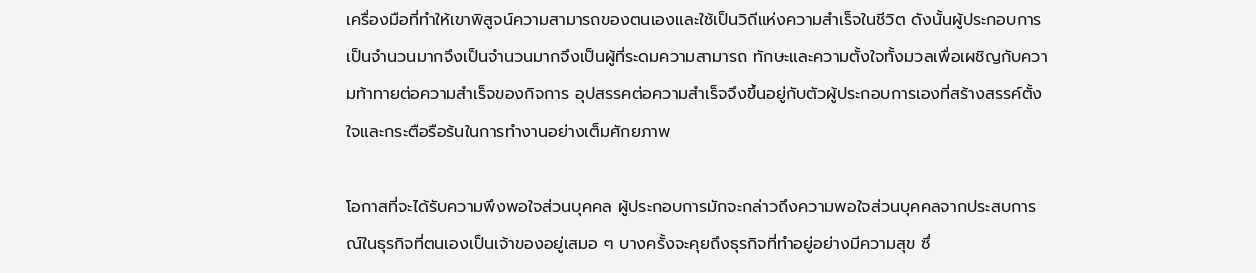เครื่องมือที่ทำให้เขาพิสูจน์ความสามารถของตนเองและใช้เป็นวิถีแห่งความสำเร็จในชีวิต ดังนั้นผู้ประกอบการเป็นจำนวนมากจึงเป็นจำนวนมากจึงเป็นผู้ที่ระดมความสามารถ ทักษะและความตั้งใจทั้งมวลเพื่อเผชิญกับความท้าทายต่อความสำเร็จของกิจการ อุปสรรคต่อความสำเร็จจึงขึ้นอยู่กับตัวผู้ประกอบการเองที่สร้างสรรค์ตั้งใจและกระตือรือร้นในการทำงานอย่างเต็มศักยภาพ

โอกาสที่จะได้รับความพึงพอใจส่วนบุคคล ผู้ประกอบการมักจะกล่าวถึงความพอใจส่วนบุคคลจากประสบการณ์ในธุรกิจที่ตนเองเป็นเจ้าของอยู่เสมอ ๆ บางครั้งจะคุยถึงธุรกิจที่ทำอยู่อย่างมีความสุข ซึ่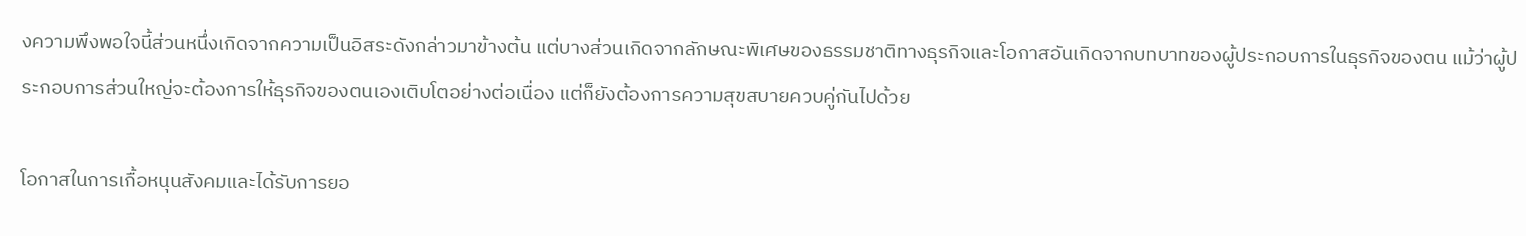งความพึงพอใจนี้ส่วนหนึ่งเกิดจากความเป็นอิสระดังกล่าวมาข้างต้น แต่บางส่วนเกิดจากลักษณะพิเศษของธรรมชาติทางธุรกิจและโอกาสอันเกิดจากบทบาทของผู้ประกอบการในธุรกิจของตน แม้ว่าผู้ประกอบการส่วนใหญ่จะต้องการให้ธุรกิจของตนเองเติบโตอย่างต่อเนื่อง แต่ก็ยังต้องการความสุขสบายควบคู่กันไปด้วย

โอกาสในการเกื้อหนุนสังคมและได้รับการยอ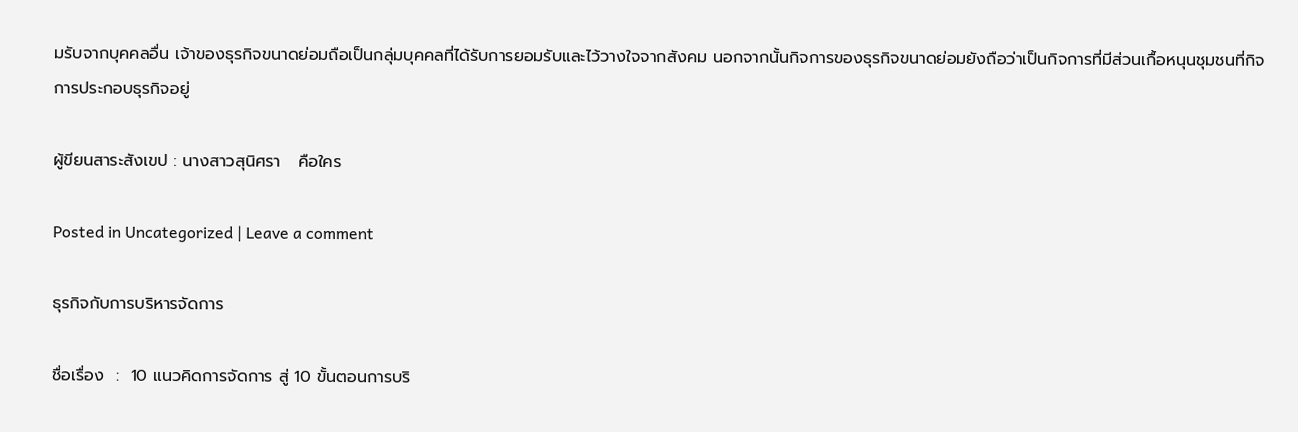มรับจากบุคคลอื่น เจ้าของธุรกิจขนาดย่อมถือเป็นกลุ่มบุคคลที่ได้รับการยอมรับและไว้วางใจจากสังคม นอกจากนั้นกิจการของธุรกิจขนาดย่อมยังถือว่าเป็นกิจการที่มีส่วนเกื้อหนุนชุมชนที่กิจการประกอบธุรกิจอยู่

ผู้ขียนสาระสังเขป : นางสาวสุนิศรา   คือใคร

Posted in Uncategorized | Leave a comment

ธุรกิจกับการบริหารจัดการ

ชื่อเรื่อง  :  10 แนวคิดการจัดการ สู่ 10 ขั้นตอนการบริ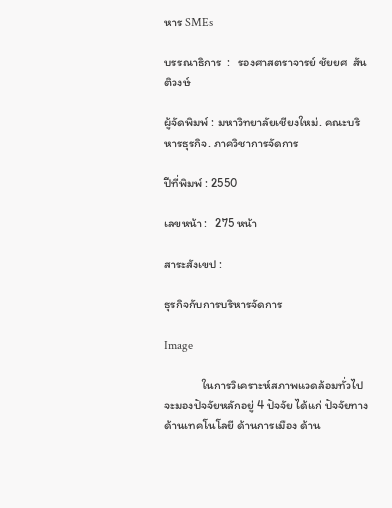หาร SMEs

บรรณาธิการ  :   รองศาสตราจารย์ ชัยยศ  สันติวงษ์

ผู้จัดพิมพ์ : มหาวิทยาลัยเชียงใหม่. คณะบริหารธุรกิจ. ภาควิชาการจัดการ

ปีที่พิมพ์ : 2550

เลขหน้า :   275 หน้า

สาระสังเขป :

ธุรกิจกับการบริหารจัดการ

Image

              ในการวิเคราะห์สภาพแวดล้อมทั่วไปจะมองปัจจัยหลักอยู่ 4 ปัจจัย ได้แก่ ปัจจัยทางด้านเทคโนโลยี ด้านการเมือง ด้าน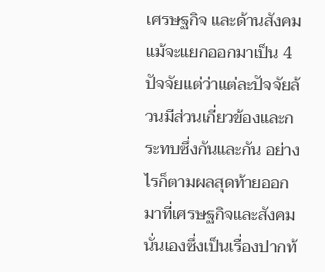เศรษฐกิจ และด้านสังคม แม้จะแยกออกมาเป็น 4 ปัจจัยแต่ว่าแต่ละปัจจัยล้วนมีส่วนเกี่ยวข้องและกระทบซึ่งกันและกัน อย่างไรก็ตามผลสุดท้ายออกมาที่เศรษฐกิจและสังคมนั่นเองซึ่งเป็นเรื่องปากท้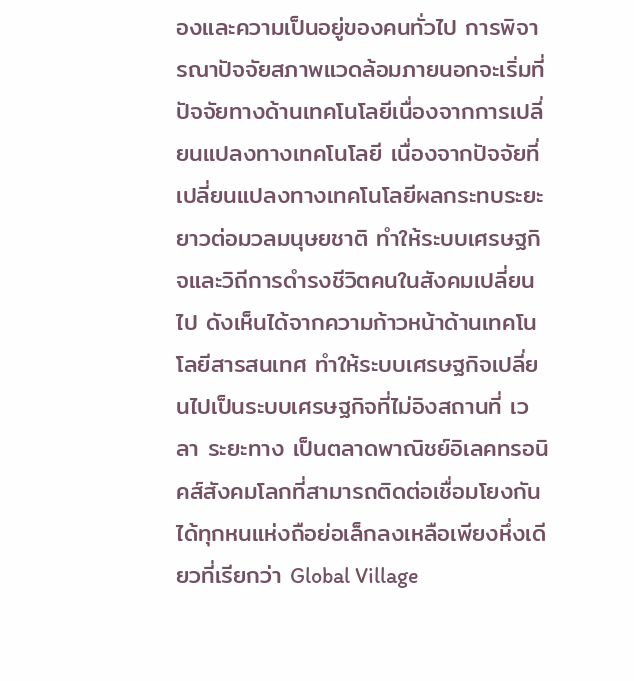องและความเป็นอยู่ของคนทั่วไป การพิจารณาปัจจัยสภาพแวดล้อมภายนอกจะเริ่มที่ปัจจัยทางด้านเทคโนโลยีเนื่องจากการเปลี่ยนแปลงทางเทคโนโลยี เนื่องจากปัจจัยที่เปลี่ยนแปลงทางเทคโนโลยีผลกระทบระยะยาวต่อมวลมนุษยชาติ ทำให้ระบบเศรษฐกิจและวิถีการดำรงชีวิตคนในสังคมเปลี่ยนไป ดังเห็นได้จากความก้าวหน้าด้านเทคโนโลยีสารสนเทศ ทำให้ระบบเศรษฐกิจเปลี่ยนไปเป็นระบบเศรษฐกิจที่ไม่อิงสถานที่ เวลา ระยะทาง เป็นตลาดพาณิชย์อิเลคทรอนิคส์สังคมโลกที่สามารถติดต่อเชื่อมโยงกันได้ทุกหนแห่งถือย่อเล็กลงเหลือเพียงหึ่งเดียวที่เรียกว่า Global Village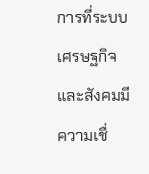การที่ระบบเศรษฐกิจและสังคมมีความเชื่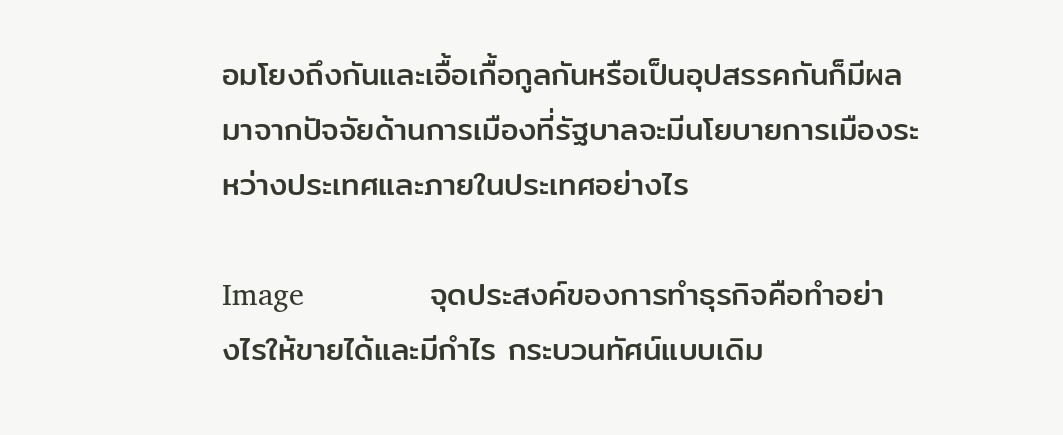อมโยงถึงกันและเอื้อเกื้อกูลกันหรือเป็นอุปสรรคกันก็มีผลมาจากปัจจัยด้านการเมืองที่รัฐบาลจะมีนโยบายการเมืองระหว่างประเทศและภายในประเทศอย่างไร

Image              จุดประสงค์ของการทำธุรกิจคือทำอย่างไรให้ขายได้และมีกำไร กระบวนทัศน์แบบเดิม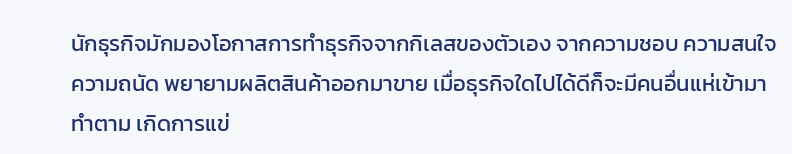นักธุรกิจมักมองโอกาสการทำธุรกิจจากกิเลสของตัวเอง จากความชอบ ความสนใจ ความถนัด พยายามผลิตสินค้าออกมาขาย เมื่อธุรกิจใดไปได้ดีก็จะมีคนอื่นแห่เข้ามาทำตาม เกิดการแข่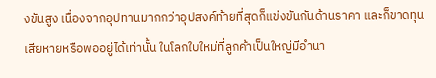งขันสูง เนื่องจากอุปทานมากกว่าอุปสงค์ท้ายที่สุดก็แข่งขันกันด้านราคา และก็ขาดทุน เสียหายหรือพออยู่ได้เท่านั้น ในโลกใบใหม่ที่ลูกค้าเป็นใหญ่มีอำนา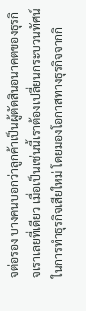จต่อรอง บางคนบอกว่าลูกค้าเป็นผู้ตัดสินอนาคตของธุรกิจเราเลยที่เดียว เมื่อเป็นเช่นนี้เราต้องเปลี่ยนกระบวนทัศน์ในการทำธุรกิจเสียใหม่ โดยมองโอกาสทางธุรกิจจากกิ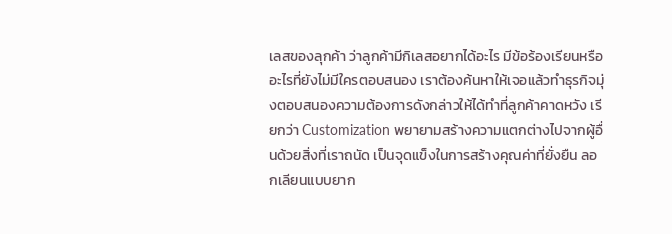เลสของลุกค้า ว่าลูกค้ามีกิเลสอยากได้อะไร มีข้อร้องเรียนหรืออะไรที่ยังไม่มีใครตอบสนอง เราต้องค้นหาให้เจอแล้วทำธุรกิจมุ่งตอบสนองความต้องการดังกล่าวให้ได้ทำที่ลูกค้าคาดหวัง เรียกว่า Customization พยายามสร้างความแตกต่างไปจากผู้อื่นด้วยสิ่งที่เราถนัด เป็นจุดแข็งในการสร้างคุณค่าที่ยั่งยืน ลอกเลียนแบบยาก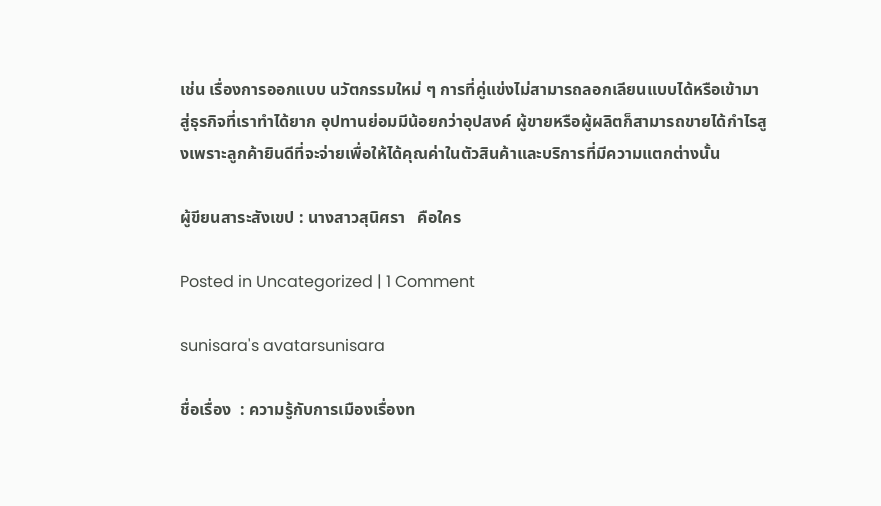เช่น เรื่องการออกแบบ นวัตกรรมใหม่ ๆ การที่คู่แข่งไม่สามารถลอกเลียนแบบได้หรือเข้ามาสู่ธุรกิจที่เราทำได้ยาก อุปทานย่อมมีน้อยกว่าอุปสงค์ ผู้ขายหรือผู้ผลิตก็สามารถขายได้กำไรสูงเพราะลูกค้ายินดีที่จะจ่ายเพื่อให้ได้คุณค่าในตัวสินค้าและบริการที่มีความแตกต่างนั้น

ผู้ขียนสาระสังเขป : นางสาวสุนิศรา   คือใคร

Posted in Uncategorized | 1 Comment

sunisara's avatarsunisara

ชื่อเรื่อง  : ความรู้กับการเมืองเรื่องท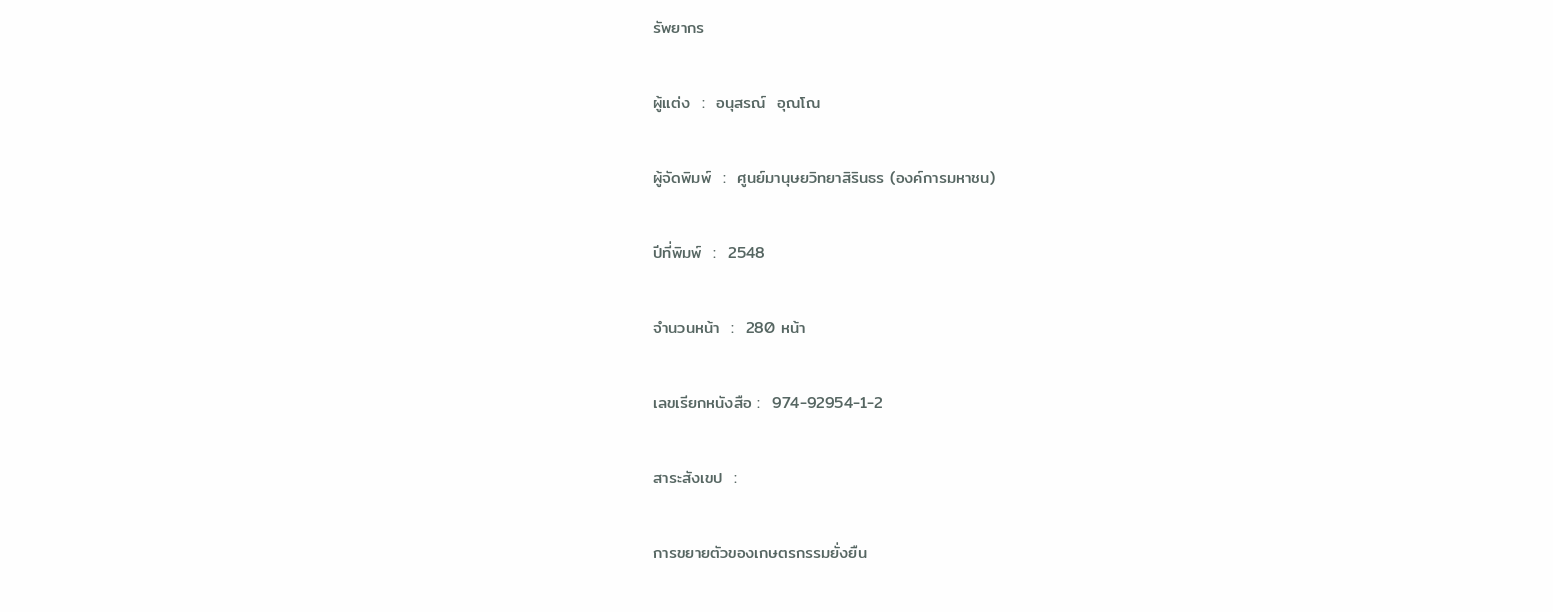รัพยากร

ผู้แต่ง  :  อนุสรณ์  อุณโณ

ผู้จัดพิมพ์  :  ศูนย์มานุษยวิทยาสิรินธร (องค์การมหาชน)

ปีที่พิมพ์  :  2548

จำนวนหน้า  :  280 หน้า

เลขเรียกหนังสือ :  974-92954-1-2

สาระสังเขป  :

การขยายตัวของเกษตรกรรมยั่งยืน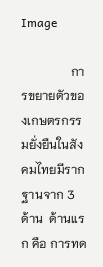Image

                การขยายตัวของเกษตรกรรมยั่งยืนในสังคมไทยมีรากฐานจาก 3 ด้าน  ด้านแรก คือ การทด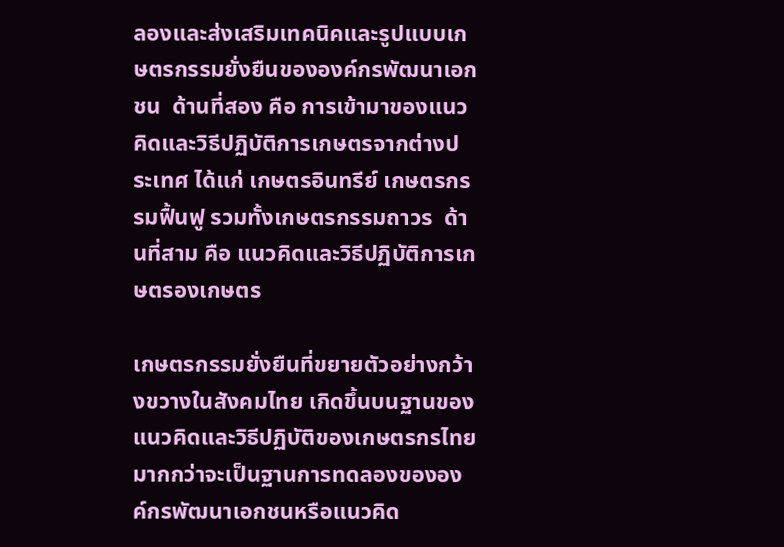ลองและส่งเสริมเทคนิคและรูปแบบเกษตรกรรมยั่งยืนขององค์กรพัฒนาเอกชน  ด้านที่สอง คือ การเข้ามาของแนวคิดและวิธีปฏิบัติการเกษตรจากต่างประเทศ ได้แก่ เกษตรอินทรีย์ เกษตรกรรมฟื้นฟู รวมทั้งเกษตรกรรมถาวร  ด้านที่สาม คือ แนวคิดและวิธีปฏิบัติการเกษตรองเกษตร

เกษตรกรรมยั่งยืนที่ขยายตัวอย่างกว้างขวางในสังคมไทย เกิดขึ้นบนฐานของแนวคิดและวิธีปฏิบัติของเกษตรกรไทย มากกว่าจะเป็นฐานการทดลองขององค์กรพัฒนาเอกชนหรือแนวคิด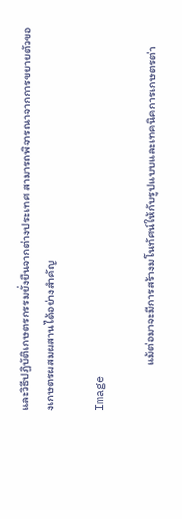และวิธีปฏิบัติเกษตรกรรมยั่งยืนจากต่างประเทศ สามารถพิจารณาจากการขยายตัวของเกษตรผสมผสานได้อย่างสำคัญ

Image

                 แม้ต่อมาจะมีการสร้างมโนทัศน์ให้กับรูปแบบและเทคนิคการเกษตรต่า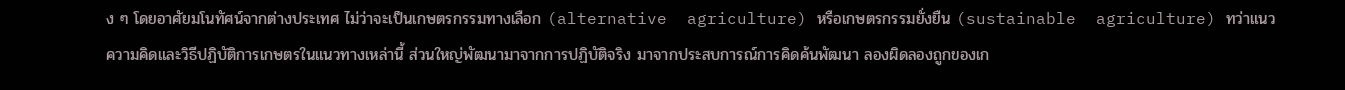ง ๆ โดยอาศัยมโนทัศน์จากต่างประเทศ ไม่ว่าจะเป็นเกษตรกรรมทางเลือก (alternative  agriculture) หรือเกษตรกรรมยั่งยืน (sustainable  agriculture) ทว่าแนวความคิดและวิธีปฏิบัติการเกษตรในแนวทางเหล่านี้ ส่วนใหญ่พัฒนามาจากการปฏิบัติจริง มาจากประสบการณ์การคิดค้นพัฒนา ลองผิดลองถูกของเก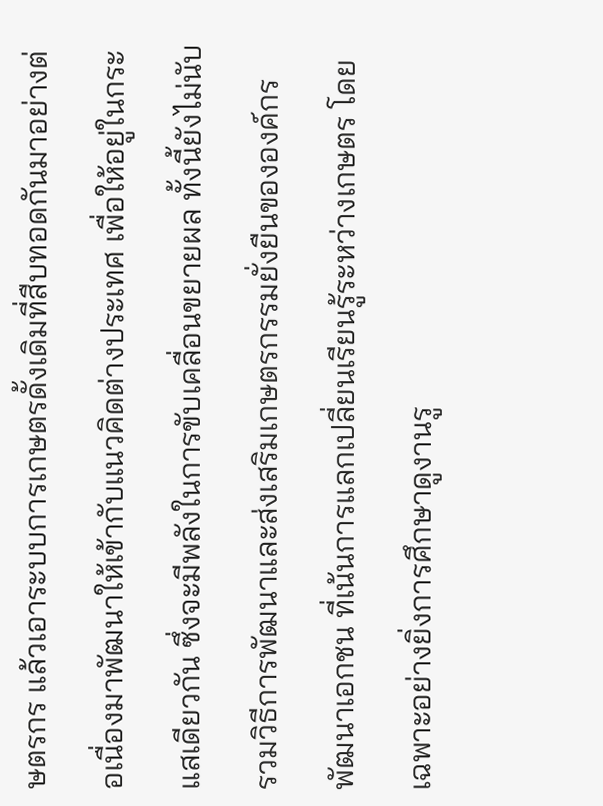ษตรกร แล้วเอาระบบการเกษตรดั้งเดิมที่สืบทอดกันมาอย่างต่อเนื่องมาพัฒนาให้เข้ากับแนวคิดต่างประเทศ เพื่อให้อยู่ในกระแสเดียวกัน ซึ่งจะมีพลังในการขับเคลื่อนขยายผล ทั้งนี้ยังไม่นับรวมวิธีการพัฒนาและส่งเสริมเกษตรกรรมยั่งยืนขององค์กรพัฒนาเอกชน ที่เน้นการแลกเปลี่ยนเรียนรู้ระหว่างเกษตร โดยเฉพาะอย่างยิ่งการศึกษาดูงานรู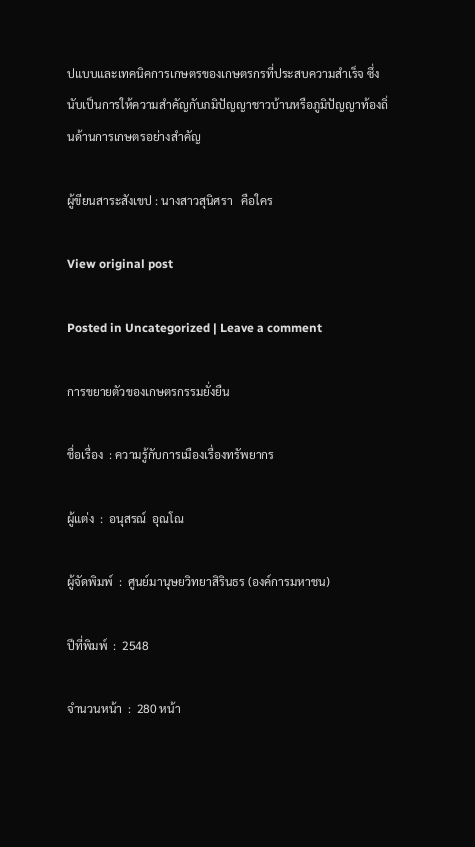ปแบบและเทคนิคการเกษตรของเกษตรกรที่ประสบความสำเร็จ ซึ่งนับเป็นการให้ความสำคัญกับภมิปัญญาชาวบ้านหรือภูมิปัญญาท้องถิ่นด้านการเกษตรอย่างสำคัญ

ผู้ขียนสาระสังเขป : นางสาวสุนิศรา   คือใคร

View original post

Posted in Uncategorized | Leave a comment

การขยายตัวของเกษตรกรรมยั่งยืน

ชื่อเรื่อง  : ความรู้กับการเมืองเรื่องทรัพยากร

ผู้แต่ง  :  อนุสรณ์  อุณโณ

ผู้จัดพิมพ์  :  ศูนย์มานุษยวิทยาสิรินธร (องค์การมหาชน)

ปีที่พิมพ์  :  2548

จำนวนหน้า  :  280 หน้า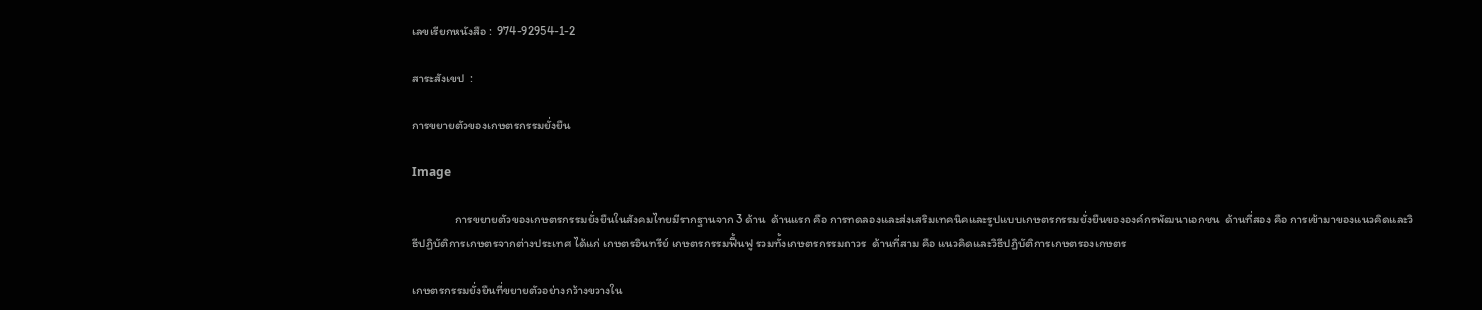เลขเรียกหนังสือ :  974-92954-1-2

สาระสังเขป  :

การขยายตัวของเกษตรกรรมยั่งยืน

Image

                การขยายตัวของเกษตรกรรมยั่งยืนในสังคมไทยมีรากฐานจาก 3 ด้าน  ด้านแรก คือ การทดลองและส่งเสริมเทคนิคและรูปแบบเกษตรกรรมยั่งยืนขององค์กรพัฒนาเอกชน  ด้านที่สอง คือ การเข้ามาของแนวคิดและวิธีปฏิบัติการเกษตรจากต่างประเทศ ได้แก่ เกษตรอินทรีย์ เกษตรกรรมฟื้นฟู รวมทั้งเกษตรกรรมถาวร  ด้านที่สาม คือ แนวคิดและวิธีปฏิบัติการเกษตรองเกษตร

เกษตรกรรมยั่งยืนที่ขยายตัวอย่างกว้างขวางใน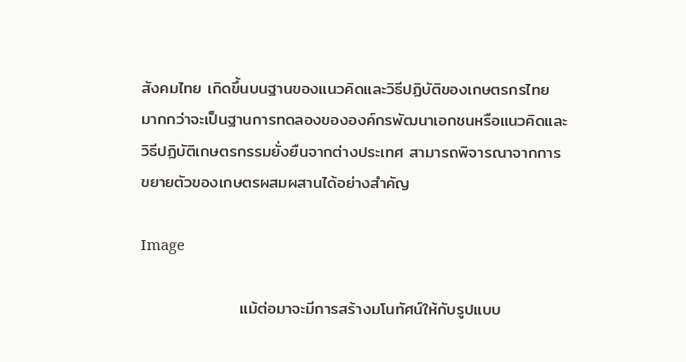สังคมไทย เกิดขึ้นบนฐานของแนวคิดและวิธีปฏิบัติของเกษตรกรไทย มากกว่าจะเป็นฐานการทดลองขององค์กรพัฒนาเอกชนหรือแนวคิดและวิธีปฏิบัติเกษตรกรรมยั่งยืนจากต่างประเทศ สามารถพิจารณาจากการขยายตัวของเกษตรผสมผสานได้อย่างสำคัญ

Image

                 แม้ต่อมาจะมีการสร้างมโนทัศน์ให้กับรูปแบบ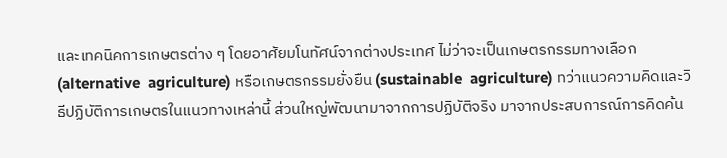และเทคนิคการเกษตรต่าง ๆ โดยอาศัยมโนทัศน์จากต่างประเทศ ไม่ว่าจะเป็นเกษตรกรรมทางเลือก (alternative  agriculture) หรือเกษตรกรรมยั่งยืน (sustainable  agriculture) ทว่าแนวความคิดและวิธีปฏิบัติการเกษตรในแนวทางเหล่านี้ ส่วนใหญ่พัฒนามาจากการปฏิบัติจริง มาจากประสบการณ์การคิดค้น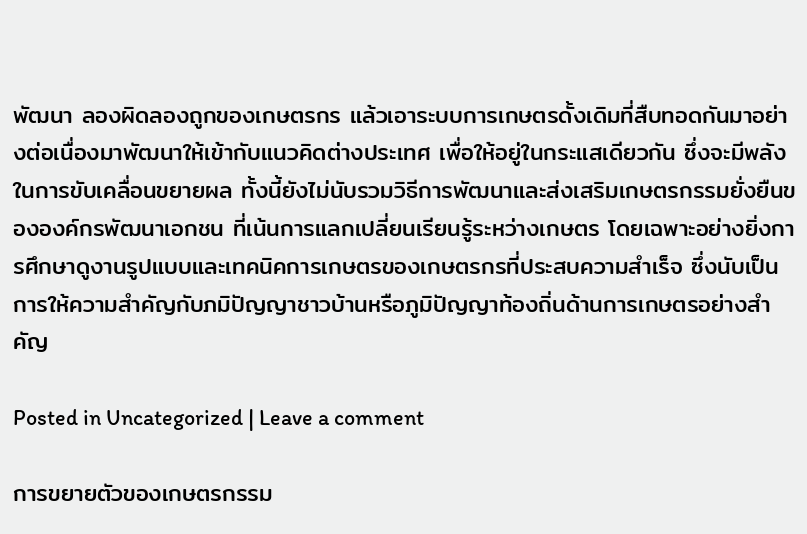พัฒนา ลองผิดลองถูกของเกษตรกร แล้วเอาระบบการเกษตรดั้งเดิมที่สืบทอดกันมาอย่างต่อเนื่องมาพัฒนาให้เข้ากับแนวคิดต่างประเทศ เพื่อให้อยู่ในกระแสเดียวกัน ซึ่งจะมีพลังในการขับเคลื่อนขยายผล ทั้งนี้ยังไม่นับรวมวิธีการพัฒนาและส่งเสริมเกษตรกรรมยั่งยืนขององค์กรพัฒนาเอกชน ที่เน้นการแลกเปลี่ยนเรียนรู้ระหว่างเกษตร โดยเฉพาะอย่างยิ่งการศึกษาดูงานรูปแบบและเทคนิคการเกษตรของเกษตรกรที่ประสบความสำเร็จ ซึ่งนับเป็นการให้ความสำคัญกับภมิปัญญาชาวบ้านหรือภูมิปัญญาท้องถิ่นด้านการเกษตรอย่างสำคัญ

Posted in Uncategorized | Leave a comment

การขยายตัวของเกษตรกรรม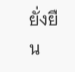ยั่งยืน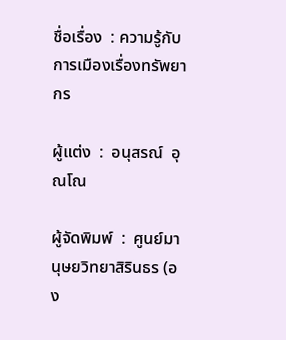ชื่อเรื่อง  : ความรู้กับการเมืองเรื่องทรัพยากร

ผู้แต่ง  :  อนุสรณ์  อุณโณ

ผู้จัดพิมพ์  :  ศูนย์มานุษยวิทยาสิรินธร (อง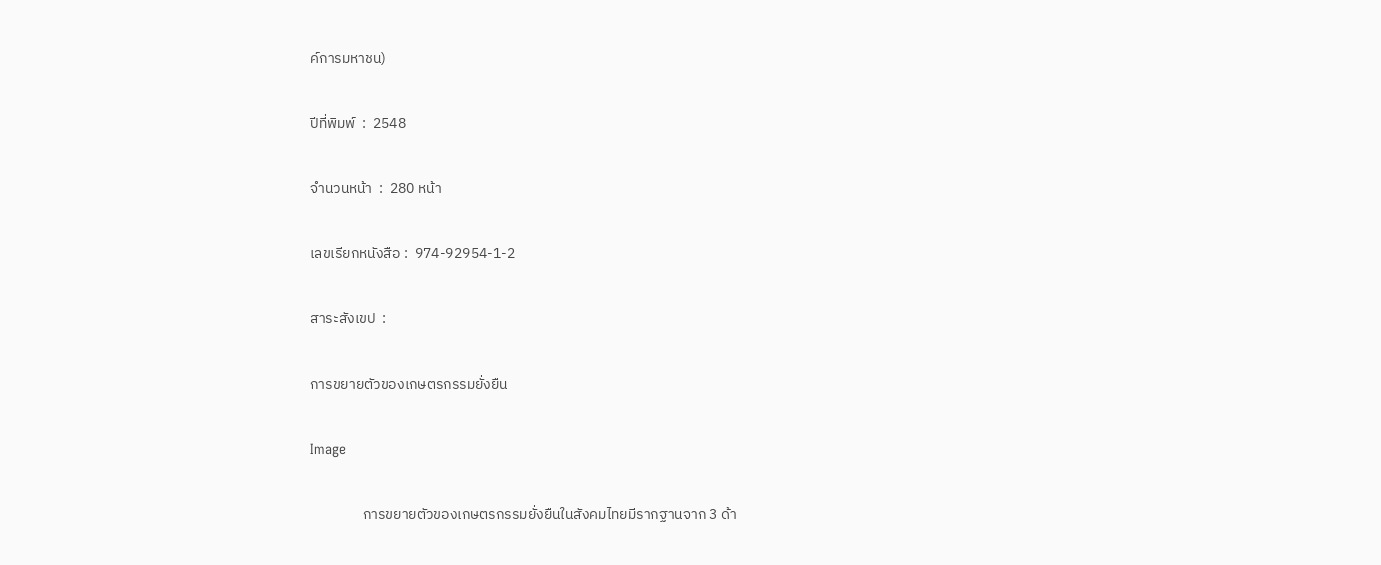ค์การมหาชน)

ปีที่พิมพ์  :  2548

จำนวนหน้า  :  280 หน้า

เลขเรียกหนังสือ :  974-92954-1-2

สาระสังเขป  :

การขยายตัวของเกษตรกรรมยั่งยืน

Image

                การขยายตัวของเกษตรกรรมยั่งยืนในสังคมไทยมีรากฐานจาก 3 ด้า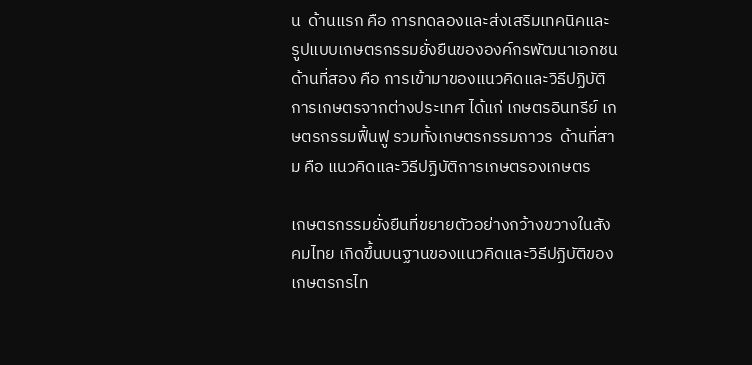น  ด้านแรก คือ การทดลองและส่งเสริมเทคนิคและรูปแบบเกษตรกรรมยั่งยืนขององค์กรพัฒนาเอกชน  ด้านที่สอง คือ การเข้ามาของแนวคิดและวิธีปฏิบัติการเกษตรจากต่างประเทศ ได้แก่ เกษตรอินทรีย์ เกษตรกรรมฟื้นฟู รวมทั้งเกษตรกรรมถาวร  ด้านที่สาม คือ แนวคิดและวิธีปฏิบัติการเกษตรองเกษตร

เกษตรกรรมยั่งยืนที่ขยายตัวอย่างกว้างขวางในสังคมไทย เกิดขึ้นบนฐานของแนวคิดและวิธีปฏิบัติของเกษตรกรไท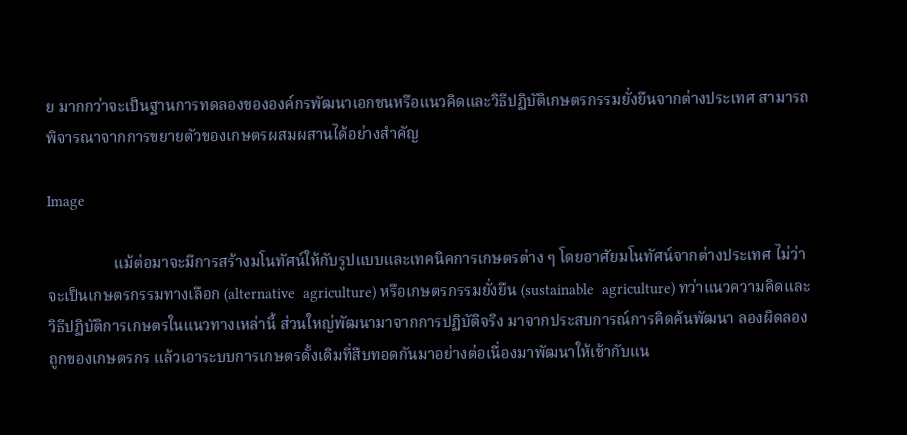ย มากกว่าจะเป็นฐานการทดลองขององค์กรพัฒนาเอกชนหรือแนวคิดและวิธีปฏิบัติเกษตรกรรมยั่งยืนจากต่างประเทศ สามารถพิจารณาจากการขยายตัวของเกษตรผสมผสานได้อย่างสำคัญ

Image

                 แม้ต่อมาจะมีการสร้างมโนทัศน์ให้กับรูปแบบและเทคนิคการเกษตรต่าง ๆ โดยอาศัยมโนทัศน์จากต่างประเทศ ไม่ว่าจะเป็นเกษตรกรรมทางเลือก (alternative  agriculture) หรือเกษตรกรรมยั่งยืน (sustainable  agriculture) ทว่าแนวความคิดและวิธีปฏิบัติการเกษตรในแนวทางเหล่านี้ ส่วนใหญ่พัฒนามาจากการปฏิบัติจริง มาจากประสบการณ์การคิดค้นพัฒนา ลองผิดลองถูกของเกษตรกร แล้วเอาระบบการเกษตรดั้งเดิมที่สืบทอดกันมาอย่างต่อเนื่องมาพัฒนาให้เข้ากับแน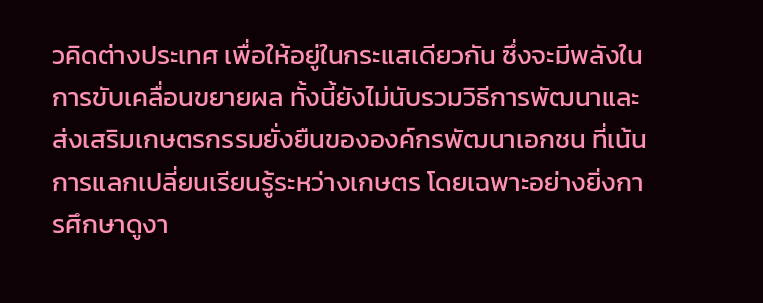วคิดต่างประเทศ เพื่อให้อยู่ในกระแสเดียวกัน ซึ่งจะมีพลังในการขับเคลื่อนขยายผล ทั้งนี้ยังไม่นับรวมวิธีการพัฒนาและส่งเสริมเกษตรกรรมยั่งยืนขององค์กรพัฒนาเอกชน ที่เน้นการแลกเปลี่ยนเรียนรู้ระหว่างเกษตร โดยเฉพาะอย่างยิ่งการศึกษาดูงา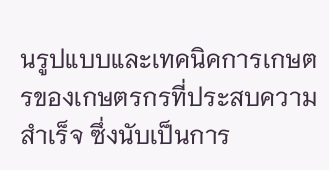นรูปแบบและเทคนิคการเกษตรของเกษตรกรที่ประสบความสำเร็จ ซึ่งนับเป็นการ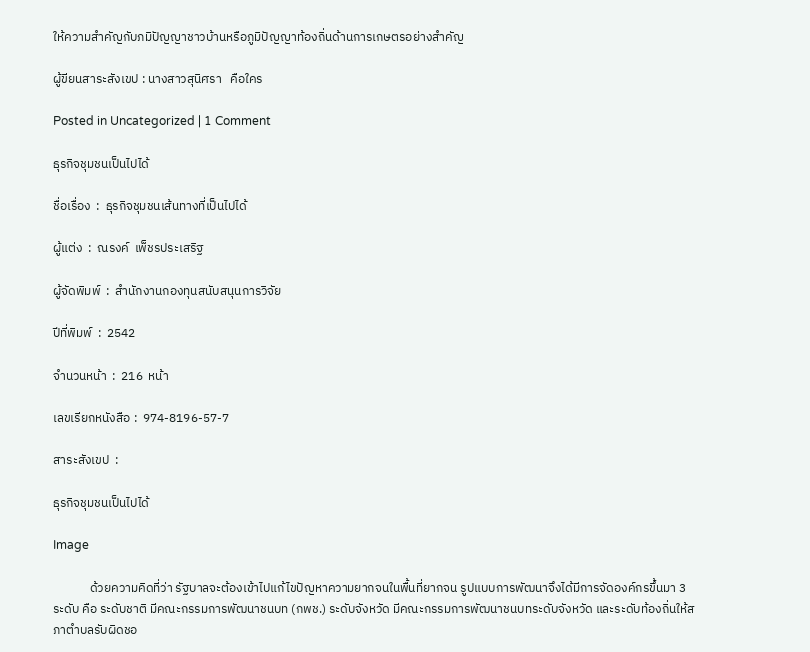ให้ความสำคัญกับภมิปัญญาชาวบ้านหรือภูมิปัญญาท้องถิ่นด้านการเกษตรอย่างสำคัญ

ผู้ขียนสาระสังเขป : นางสาวสุนิศรา   คือใคร

Posted in Uncategorized | 1 Comment

ธุรกิจชุมชนเป็นไปได้

ชื่อเรื่อง  :  ธุรกิจชุมชนเส้นทางที่เป็นไปได้

ผู้แต่ง  :  ณรงค์  เพ็ชรประเสริฐ

ผู้จัดพิมพ์  :  สำนักงานกองทุนสนับสนุนการวิจัย

ปีที่พิมพ์  :  2542

จำนวนหน้า  :  216  หน้า

เลขเรียกหนังสือ :  974-8196-57-7

สาระสังเขป  :

ธุรกิจชุมชนเป็นไปได้

Image

             ด้วยความคิดที่ว่า รัฐบาลจะต้องเข้าไปแก้ไขปัญหาความยากจนในพื้นที่ยากจน รูปแบบการพัฒนาจึงได้มีการจัดองค์กรขึ้นมา 3 ระดับ คือ ระดับชาติ มีคณะกรรมการพัฒนาชนบท (กพช.) ระดับจังหวัด มีคณะกรรมการพัฒนาชนบทระดับจังหวัด และระดับท้องถิ่นให้สภาตำบลรับผิดชอ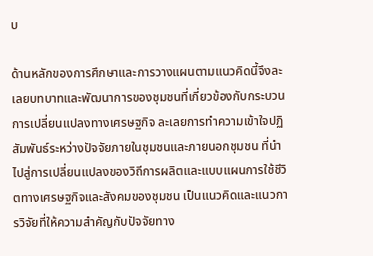บ

ด้านหลักของการศึกษาและการวางแผนตามแนวคิดนี้จึงละเลยบทบาทและพัฒนาการของชุมชนที่เกี่ยวข้องกับกระบวนการเปลี่ยนแปลงทางเศรษฐกิจ ละเลยการทำความเข้าใจปฏิสัมพันธ์ระหว่างปัจจัยภายในชุมชนและภายนอกชุมชน ที่นำไปสู่การเปลี่ยนแปลงของวิถีการผลิตและแบบแผนการใช้ชีวิตทางเศรษฐกิจและสังคมของชุมชน เป็นแนวคิดและแนวการวิจัยที่ให้ความสำคัญกับปัจจัยทาง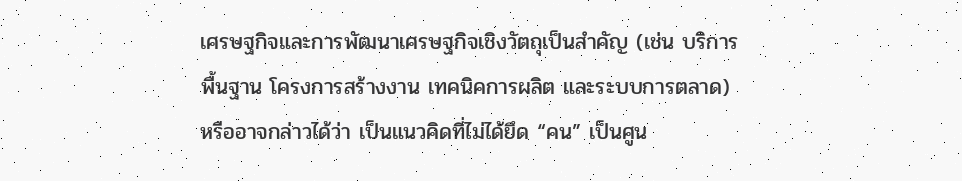เศรษฐกิจและการพัฒนาเศรษฐกิจเชิงวัตถุเป็นสำคัญ (เช่น บริการพื้นฐาน โครงการสร้างงาน เทคนิคการผลิต และระบบการตลาด) หรืออาจกล่าวได้ว่า เป็นแนวคิดที่ไม่ได้ยึด “คน” เป็นศูน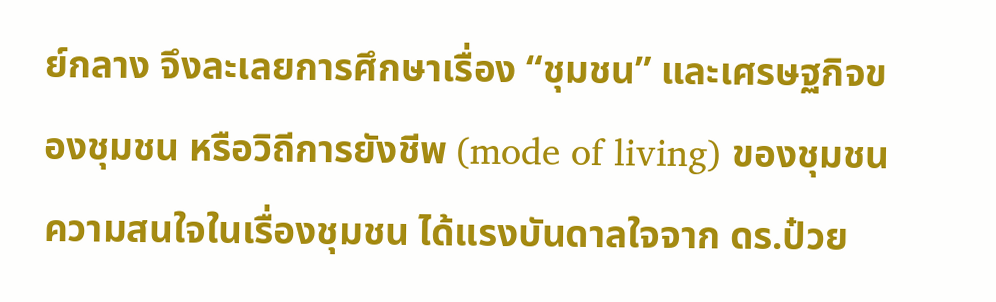ย์กลาง จึงละเลยการศึกษาเรื่อง “ชุมชน” และเศรษฐกิจของชุมชน หรือวิถีการยังชีพ (mode of living) ของชุมชนความสนใจในเรื่องชุมชน ได้แรงบันดาลใจจาก ดร.ป๋วย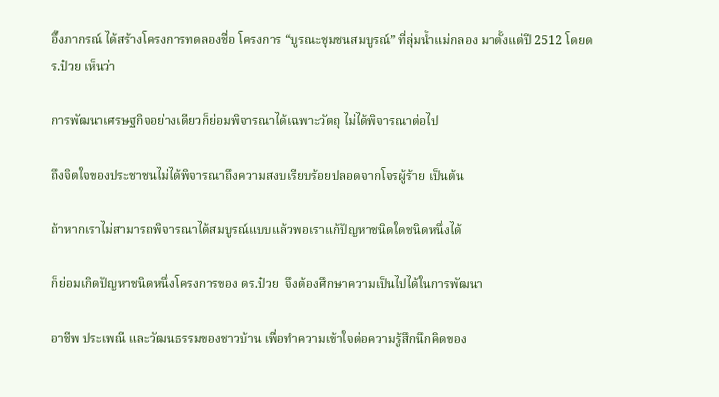อึ๊งภากรณ์ ได้สร้างโครงการทดลองชื่อ โครงการ “บูรณะชุมชนสมบูรณ์” ที่ลุ่มน้ำแม่กลอง มาตั้งแต่ปี 2512 โดยดร.ป๋วย เห็นว่า

การพัฒนาเศรษฐกิจอย่างเดียวก็ย่อมพิจารณาได้เฉพาะวัตถุ ไม่ได้พิจารณาต่อไป

ถึงจิตใจของประชาชนไม่ได้พิจารณาถึงความสงบเรียบร้อยปลอดจากโจรผู้ร้าย เป็นต้น

ถ้าหากเราไม่สามารถพิจารณาได้สมบูรณ์แบบแล้วพอเราแก้ปัญหาชนิดใดชนิดหนึ่งได้

ก็ย่อมเกิดปัญหาชนิดหนึ่งโครงการของ ดร.ป๋วย  จึงต้องศึกษาความเป็นไปได้ในการพัฒนา

อาชีพ ประเพณี และวัฒนธรรมของชาวบ้าน เพื่อทำความเข้าใจต่อความรู้สึกนึกคิดของ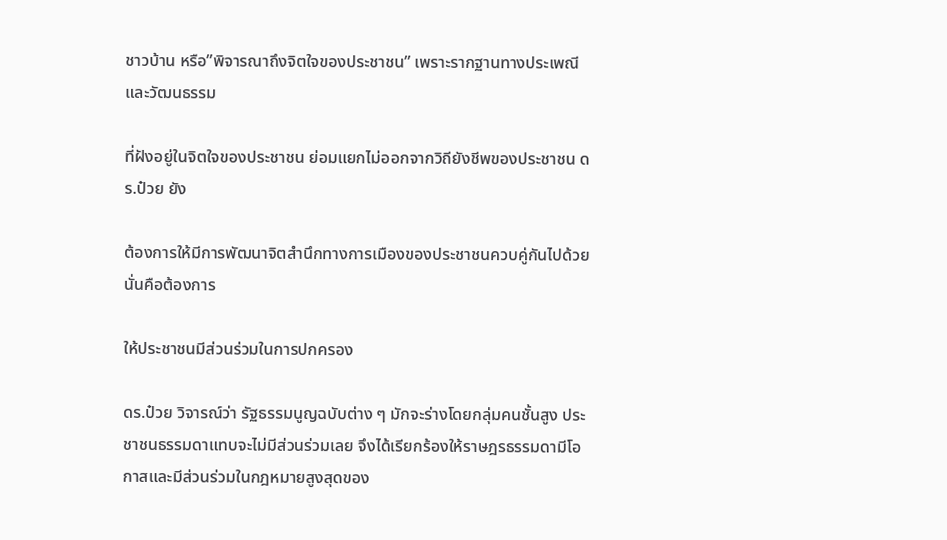ชาวบ้าน หรือ”พิจารณาถึงจิตใจของประชาชน” เพราะรากฐานทางประเพณี และวัฒนธรรม

ที่ฝังอยู่ในจิตใจของประชาชน ย่อมแยกไม่ออกจากวิถียังชีพของประชาชน ดร.ป๋วย ยัง

ต้องการให้มีการพัฒนาจิตสำนึกทางการเมืองของประชาชนควบคู่กันไปด้วย นั่นคือต้องการ

ให้ประชาชนมีส่วนร่วมในการปกครอง

ดร.ป๋วย วิจารณ์ว่า รัฐธรรมนูญฉบับต่าง ๆ มักจะร่างโดยกลุ่มคนชั้นสูง ประชาชนธรรมดาแทบจะไม่มีส่วนร่วมเลย จึงได้เรียกร้องให้ราษฎรธรรมดามีโอกาสและมีส่วนร่วมในกฎหมายสูงสุดของ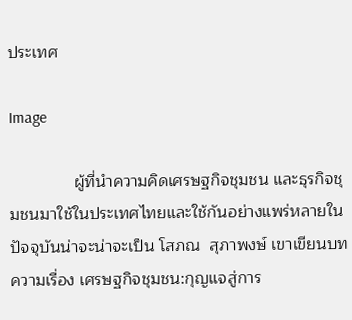ประเทศ

Image

              ผู้ที่นำความคิดเศรษฐกิจชุมชน และธุรกิจชุมชนมาใช้ในประเทศไทยและใช้กันอย่างแพร่หลายในปัจจุบันน่าจะน่าจะเป็น โสภณ  สุภาพงษ์ เขาเขียนบทความเรื่อง เศรษฐกิจชุมชน:กุญแจสู่การ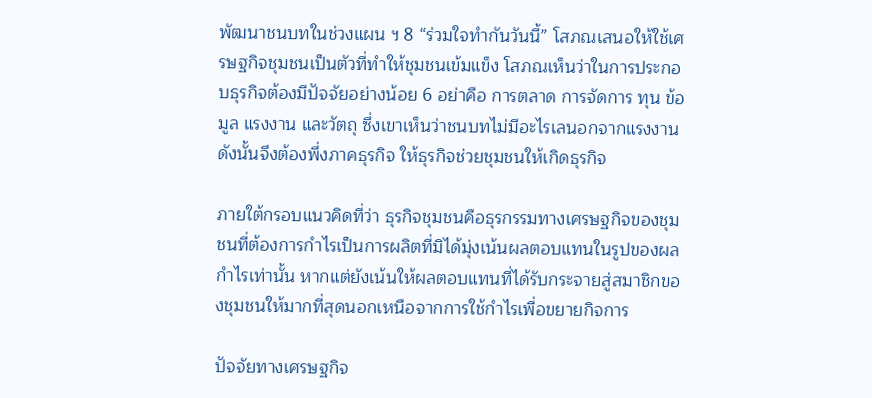พัฒนาชนบทในช่วงแผน ฯ 8 “ร่วมใจทำกันวันนี้” โสภณเสนอให้ใช้เศรษฐกิจชุมชนเป็นตัวที่ทำให้ชุมชนเข้มแข็ง โสภณเห็นว่าในการประกอบธุรกิจต้องมีปัจจัยอย่างน้อย 6 อย่าคือ การตลาด การจัดการ ทุน ข้อมูล แรงงาน และวัตถุ ซึ่งเขาเห็นว่าชนบทไม่มีอะไรเลนอกจากแรงงาน ดังนั้นจึงต้องพึ่งภาคธุรกิจ ให้ธุรกิจช่วยชุมชนให้เกิดธุรกิจ

ภายใต้กรอบแนวคิดที่ว่า ธุรกิจชุมชนคือธุรกรรมทางเศรษฐกิจของชุมชนที่ต้องการกำไรเป็นการผลิตที่มิได้มุ่งเน้นผลตอบแทนในรูปของผลกำไรเท่านั้น หากแต่ยังเน้นให้ผลตอบแทนที่ได้รับกระจายสู่สมาชิกของชุมชนให้มากที่สุดนอกเหนือจากการใช้กำไรเพื่อขยายกิจการ

ปัจจัยทางเศรษฐกิจ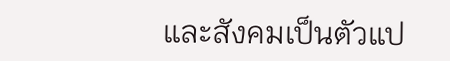และสังคมเป็นตัวแป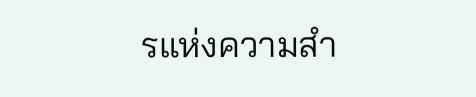รแห่งความสำ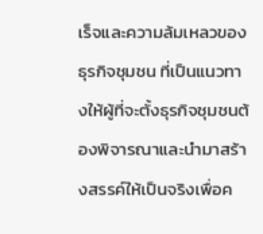เร็จและความล้มเหลวของธุรกิจชุมชน ที่เป็นแนวทางให้ผู้ที่จะตั้งธุรกิจชุมชนต้องพิจารณาและนำมาสร้างสรรค์ให้เป็นจริงเพื่อค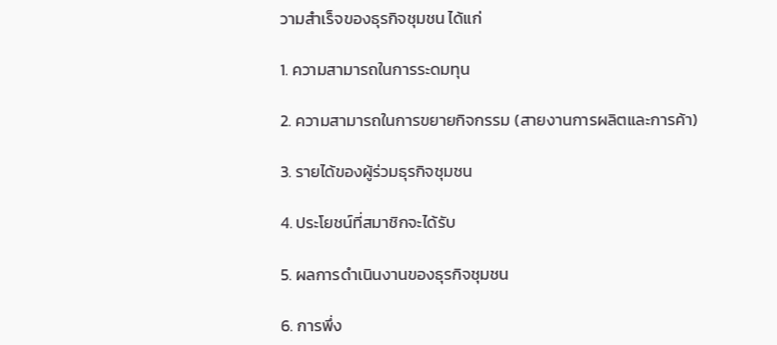วามสำเร็จของธุรกิจชุมชน ได้แก่

1. ความสามารถในการระดมทุน

2. ความสามารถในการขยายกิจกรรม (สายงานการผลิตและการค้า)

3. รายได้ของผู้ร่วมธุรกิจชุมชน

4. ประโยชน์ที่สมาชิกจะได้รับ

5. ผลการดำเนินงานของธุรกิจชุมชน

6. การพึ่ง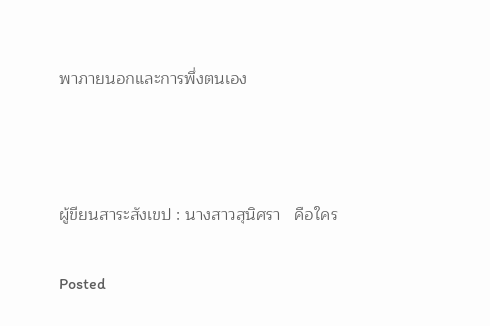พาภายนอกและการพึ่งตนเอง



ผู้ขียนสาระสังเขป : นางสาวสุนิศรา   คือใคร

Posted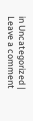in Uncategorized | Leave a comment